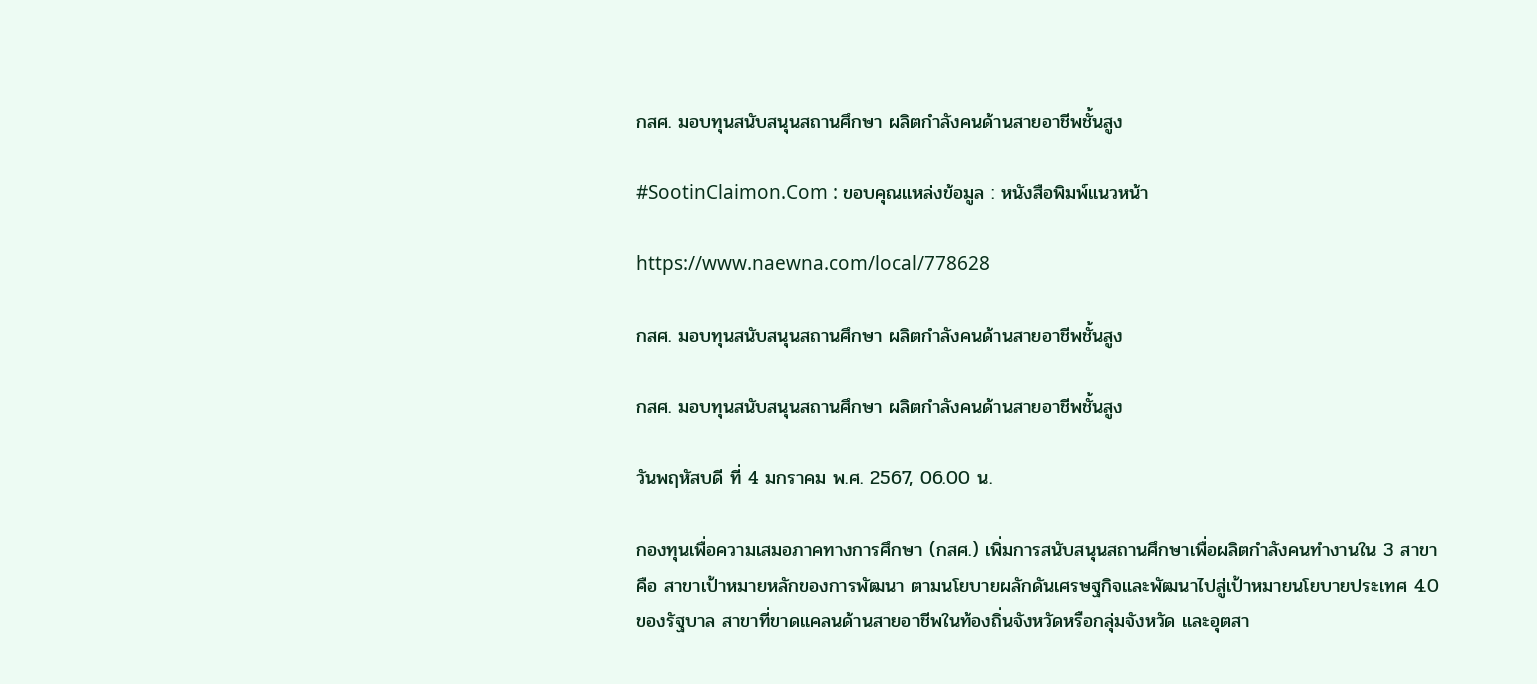กสศ. มอบทุนสนับสนุนสถานศึกษา ผลิตกำลังคนด้านสายอาชีพชั้นสูง

#SootinClaimon.Com : ขอบคุณแหล่งข้อมูล : หนังสือพิมพ์แนวหน้า

https://www.naewna.com/local/778628

กสศ. มอบทุนสนับสนุนสถานศึกษา ผลิตกำลังคนด้านสายอาชีพชั้นสูง

กสศ. มอบทุนสนับสนุนสถานศึกษา ผลิตกำลังคนด้านสายอาชีพชั้นสูง

วันพฤหัสบดี ที่ 4 มกราคม พ.ศ. 2567, 06.00 น.

กองทุนเพื่อความเสมอภาคทางการศึกษา (กสศ.) เพิ่มการสนับสนุนสถานศึกษาเพื่อผลิตกำลังคนทำงานใน 3 สาขา คือ สาขาเป้าหมายหลักของการพัฒนา ตามนโยบายผลักดันเศรษฐกิจและพัฒนาไปสู่เป้าหมายนโยบายประเทศ 4.0 ของรัฐบาล สาขาที่ขาดแคลนด้านสายอาชีพในท้องถิ่นจังหวัดหรือกลุ่มจังหวัด และอุตสา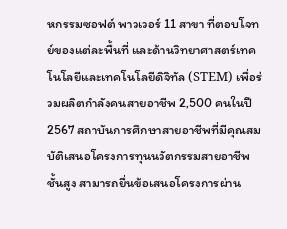หกรรมซอฟต์ พาวเวอร์ 11 สาขา ที่ตอบโจทย์ของแต่ละพื้นที่ และด้านวิทยาศาสตร์เทคโนโลยีและเทคโนโลยีดิจิทัล (STEM) เพื่อร่วมผลิตกำลังคนสายอาชีพ 2,500 คนในปี 2567 สถาบันการศึกษาสายอาชีพที่มีคุณสมบัติเสนอโครงการทุนนวัตกรรมสายอาชีพชั้นสูง สามารถยื่นข้อเสนอโครงการผ่าน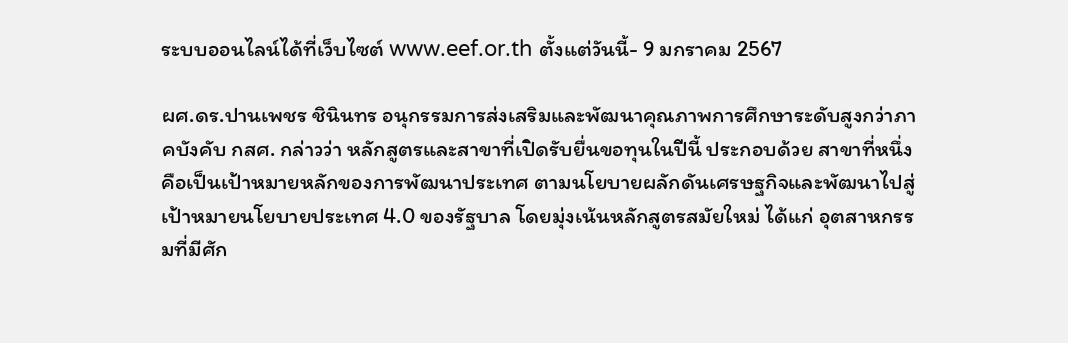ระบบออนไลน์ได้ที่เว็บไซต์ www.eef.or.th ตั้งแต่วันนี้- 9 มกราคม 2567

ผศ.ดร.ปานเพชร ชินินทร อนุกรรมการส่งเสริมและพัฒนาคุณภาพการศึกษาระดับสูงกว่าภาคบังคับ กสศ. กล่าวว่า หลักสูตรและสาขาที่เปิดรับยื่นขอทุนในปีนี้ ประกอบด้วย สาขาที่หนึ่ง คือเป็นเป้าหมายหลักของการพัฒนาประเทศ ตามนโยบายผลักดันเศรษฐกิจและพัฒนาไปสู่เป้าหมายนโยบายประเทศ 4.0 ของรัฐบาล โดยมุ่งเน้นหลักสูตรสมัยใหม่ ได้แก่ อุตสาหกรรมที่มีศัก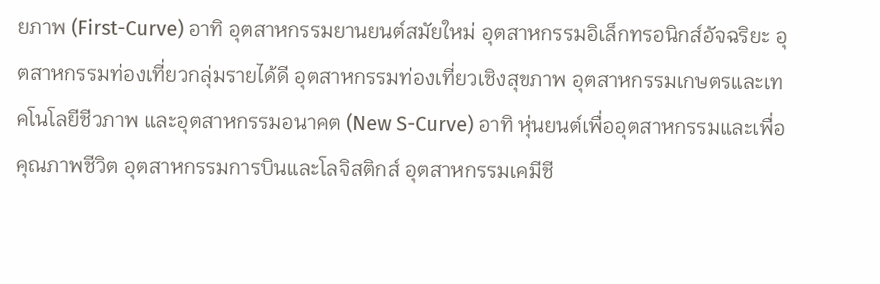ยภาพ (First-Curve) อาทิ อุตสาหกรรมยานยนต์สมัยใหม่ อุตสาหกรรมอิเล็กทรอนิกส์อัจฉริยะ อุตสาหกรรมท่องเที่ยวกลุ่มรายได้ดี อุตสาหกรรมท่องเที่ยวเชิงสุขภาพ อุตสาหกรรมเกษตรและเทคโนโลยีชีวภาพ และอุตสาหกรรมอนาคต (New S-Curve) อาทิ หุ่นยนต์เพื่ออุตสาหกรรมและเพื่อคุณภาพชีวิต อุตสาหกรรมการบินและโลจิสติกส์ อุตสาหกรรมเคมีชี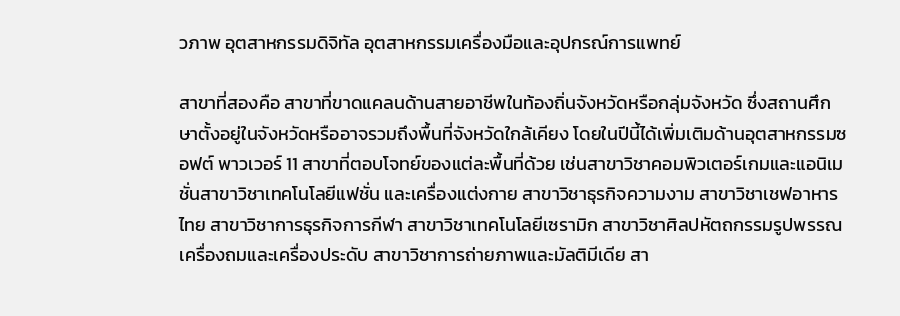วภาพ อุตสาหกรรมดิจิทัล อุตสาหกรรมเครื่องมือและอุปกรณ์การแพทย์

สาขาที่สองคือ สาขาที่ขาดแคลนด้านสายอาชีพในท้องถิ่นจังหวัดหรือกลุ่มจังหวัด ซึ่งสถานศึกษาตั้งอยู่ในจังหวัดหรืออาจรวมถึงพื้นที่จังหวัดใกล้เคียง โดยในปีนี้ได้เพิ่มเติมด้านอุตสาหกรรมซอฟต์ พาวเวอร์ 11 สาขาที่ตอบโจทย์ของแต่ละพื้นที่ด้วย เช่นสาขาวิชาคอมพิวเตอร์เกมและแอนิเมชั่นสาขาวิชาเทคโนโลยีแฟชั่น และเครื่องแต่งกาย สาขาวิชาธุรกิจความงาม สาขาวิชาเชฟอาหารไทย สาขาวิชาการธุรกิจการกีฬา สาขาวิชาเทคโนโลยีเซรามิก สาขาวิชาศิลปหัตถกรรมรูปพรรณเครื่องถมและเครื่องประดับ สาขาวิชาการถ่ายภาพและมัลติมีเดีย สา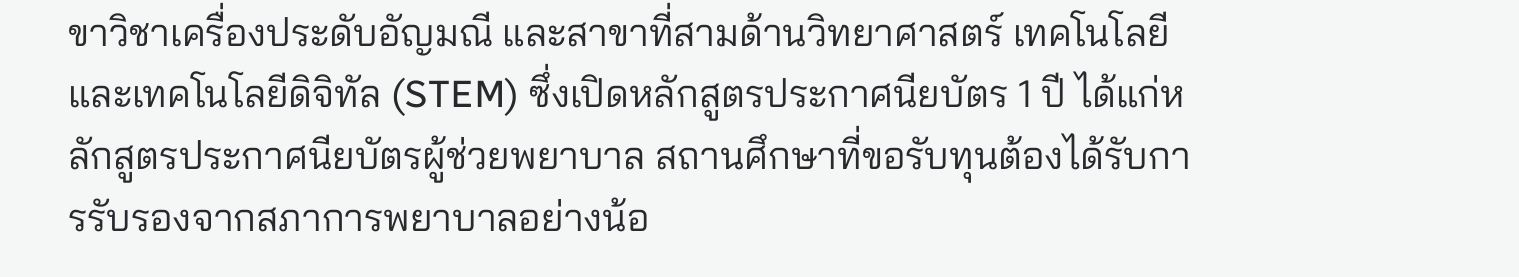ขาวิชาเครื่องประดับอัญมณี และสาขาที่สามด้านวิทยาศาสตร์ เทคโนโลยีและเทคโนโลยีดิจิทัล (STEM) ซึ่งเปิดหลักสูตรประกาศนียบัตร 1 ปี ได้แก่หลักสูตรประกาศนียบัตรผู้ช่วยพยาบาล สถานศึกษาที่ขอรับทุนต้องได้รับการรับรองจากสภาการพยาบาลอย่างน้อ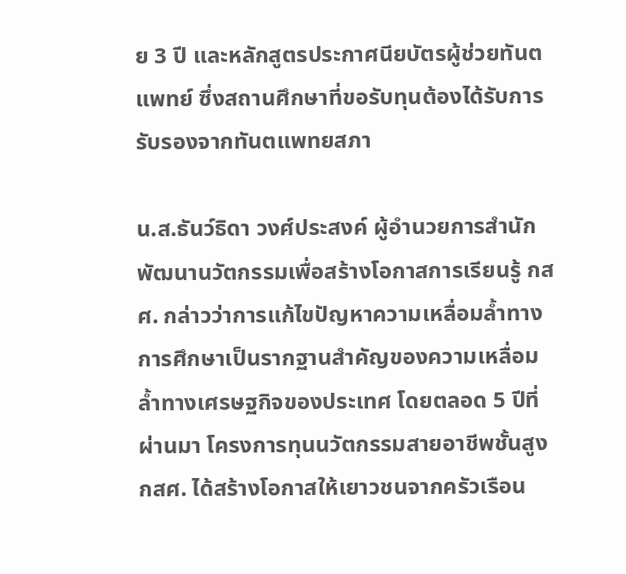ย 3 ปี และหลักสูตรประกาศนียบัตรผู้ช่วยทันตแพทย์ ซึ่งสถานศึกษาที่ขอรับทุนต้องได้รับการรับรองจากทันตแพทยสภา

น.ส.ธันว์ธิดา วงศ์ประสงค์ ผู้อำนวยการสำนักพัฒนานวัตกรรมเพื่อสร้างโอกาสการเรียนรู้ กสศ. กล่าวว่าการแก้ไขปัญหาความเหลื่อมล้ำทางการศึกษาเป็นรากฐานสำคัญของความเหลื่อมล้ำทางเศรษฐกิจของประเทศ โดยตลอด 5 ปีที่ผ่านมา โครงการทุนนวัตกรรมสายอาชีพชั้นสูงกสศ. ได้สร้างโอกาสให้เยาวชนจากครัวเรือน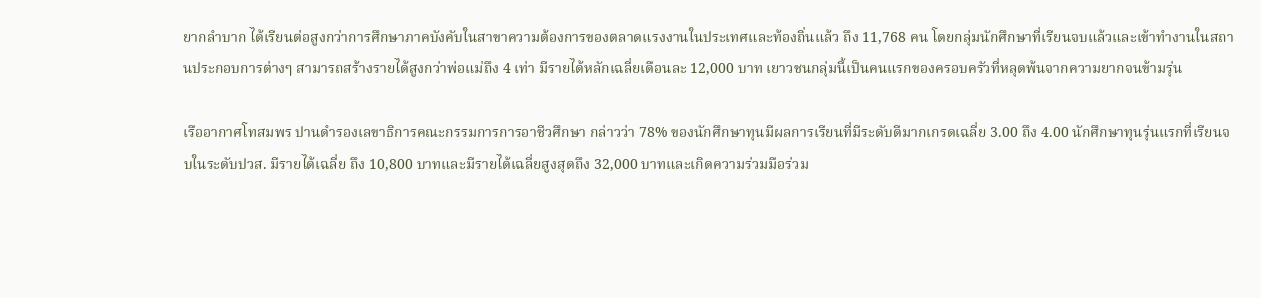ยากลำบาก ได้เรียนต่อสูงกว่าการศึกษาภาคบังคับในสาขาความต้องการของตลาดแรงงานในประเทศและท้องถิ่นแล้ว ถึง 11,768 คน โดยกลุ่มนักศึกษาที่เรียนจบแล้วและเข้าทำงานในสถานประกอบการต่างๆ สามารถสร้างรายได้สูงกว่าพ่อแม่ถึง 4 เท่า มีรายได้หลักเฉลี่ยเดือนละ 12,000 บาท เยาวชนกลุ่มนี้เป็นคนแรกของครอบครัวที่หลุดพ้นจากความยากจนข้ามรุ่น

เรืออากาศโทสมพร ปานดำรองเลขาธิการคณะกรรมการการอาชีวศึกษา กล่าวว่า 78% ของนักศึกษาทุนมีผลการเรียนที่มีระดับดีมากเกรดเฉลี่ย 3.00 ถึง 4.00 นักศึกษาทุนรุ่นแรกที่เรียนจบในระดับปวส. มีรายได้เฉลี่ย ถึง 10,800 บาทและมีรายได้เฉลี่ยสูงสุดถึง 32,000 บาทและเกิดความร่วมมือร่วม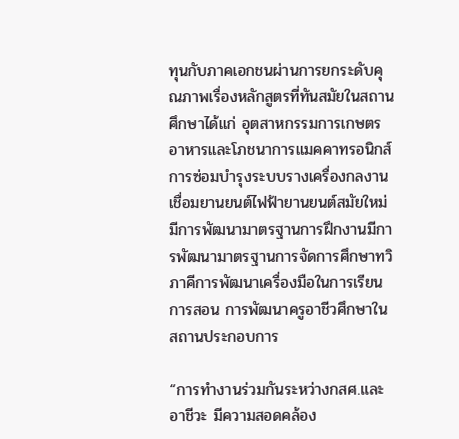ทุนกับภาคเอกชนผ่านการยกระดับคุณภาพเรื่องหลักสูตรที่ทันสมัยในสถานศึกษาได้แก่ อุตสาหกรรมการเกษตร อาหารและโภชนาการแมคคาทรอนิกส์ การซ่อมบำรุงระบบรางเครื่องกลงานเชื่อมยานยนต์ไฟฟ้ายานยนต์สมัยใหม่มีการพัฒนามาตรฐานการฝึกงานมีการพัฒนามาตรฐานการจัดการศึกษาทวิภาคีการพัฒนาเครื่องมือในการเรียนการสอน การพัฒนาครูอาชีวศึกษาในสถานประกอบการ

“การทำงานร่วมกันระหว่างกสศ.และอาชีวะ มีความสอดคล้อง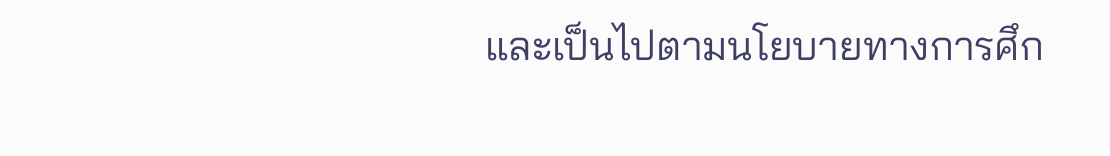และเป็นไปตามนโยบายทางการศึก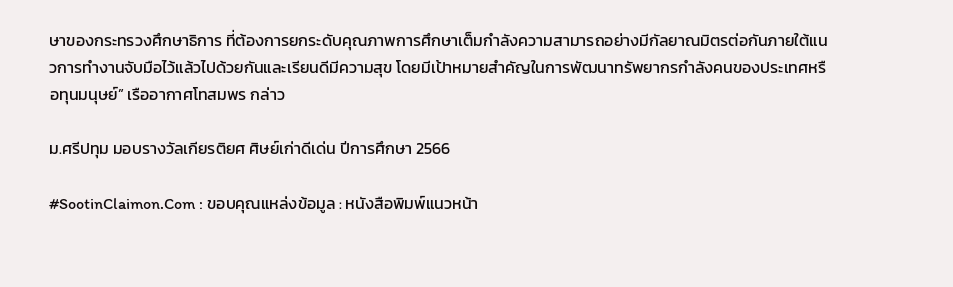ษาของกระทรวงศึกษาธิการ ที่ต้องการยกระดับคุณภาพการศึกษาเต็มกำลังความสามารถอย่างมีกัลยาณมิตรต่อกันภายใต้แนวการทำงานจับมือไว้แล้วไปด้วยกันและเรียนดีมีความสุข โดยมีเป้าหมายสำคัญในการพัฒนาทรัพยากรกำลังคนของประเทศหรือทุนมนุษย์” เรืออากาศโทสมพร กล่าว

ม.ศรีปทุม มอบรางวัลเกียรติยศ ศิษย์เก่าดีเด่น ปีการศึกษา 2566

#SootinClaimon.Com : ขอบคุณแหล่งข้อมูล : หนังสือพิมพ์แนวหน้า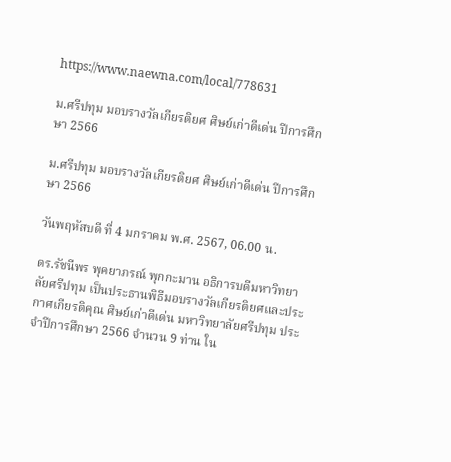https://www.naewna.com/local/778631

ม.ศรีปทุม มอบรางวัลเกียรติยศ ศิษย์เก่าดีเด่น ปีการศึกษา 2566

ม.ศรีปทุม มอบรางวัลเกียรติยศ ศิษย์เก่าดีเด่น ปีการศึกษา 2566

วันพฤหัสบดี ที่ 4 มกราคม พ.ศ. 2567, 06.00 น.

ดร.รัชนีพร พุคยาภรณ์ พุกกะมาน อธิการบดีมหาวิทยาลัยศรีปทุม เป็นประธานพิธีมอบรางวัลเกียรติยศและประกาศเกียรติคุณ ศิษย์เก่าดีเด่น มหาวิทยาลัยศรีปทุม ประจำปีการศึกษา 2566 จำนวน 9 ท่าน ใน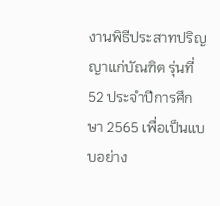งานพิธีประสาทปริญญาแก่บัณฑิต รุ่นที่ 52 ประจำปีการศึกษา 2565 เพื่อเป็นแบบอย่าง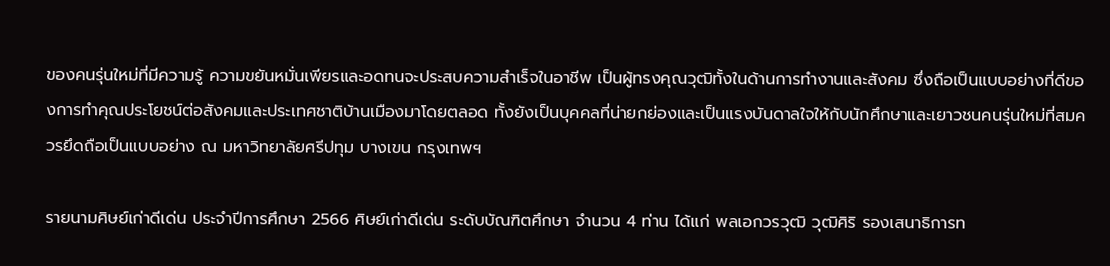ของคนรุ่นใหม่ที่มีความรู้ ความขยันหมั่นเพียรและอดทนจะประสบความสำเร็จในอาชีพ เป็นผู้ทรงคุณวุฒิทั้งในด้านการทำงานและสังคม ซึ่งถือเป็นแบบอย่างที่ดีของการทำคุณประโยชน์ต่อสังคมและประเทศชาติบ้านเมืองมาโดยตลอด ทั้งยังเป็นบุคคลที่น่ายกย่องและเป็นแรงบันดาลใจให้กับนักศึกษาและเยาวชนคนรุ่นใหม่ที่สมควรยึดถือเป็นแบบอย่าง ณ มหาวิทยาลัยศรีปทุม บางเขน กรุงเทพฯ

รายนามศิษย์เก่าดีเด่น ประจำปีการศึกษา 2566 ศิษย์เก่าดีเด่น ระดับบัณฑิตศึกษา จำนวน 4 ท่าน ได้แก่ พลเอกวรวุฒิ วุฒิศิริ รองเสนาธิการท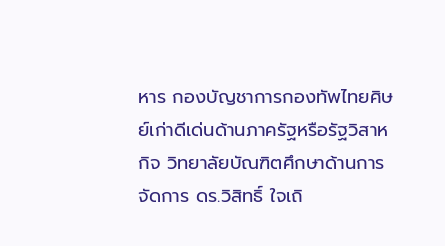หาร กองบัญชาการกองทัพไทยศิษย์เก่าดีเด่นด้านภาครัฐหรือรัฐวิสาหกิจ วิทยาลัยบัณฑิตศึกษาด้านการจัดการ ดร.วิสิทธิ์ ใจเถิ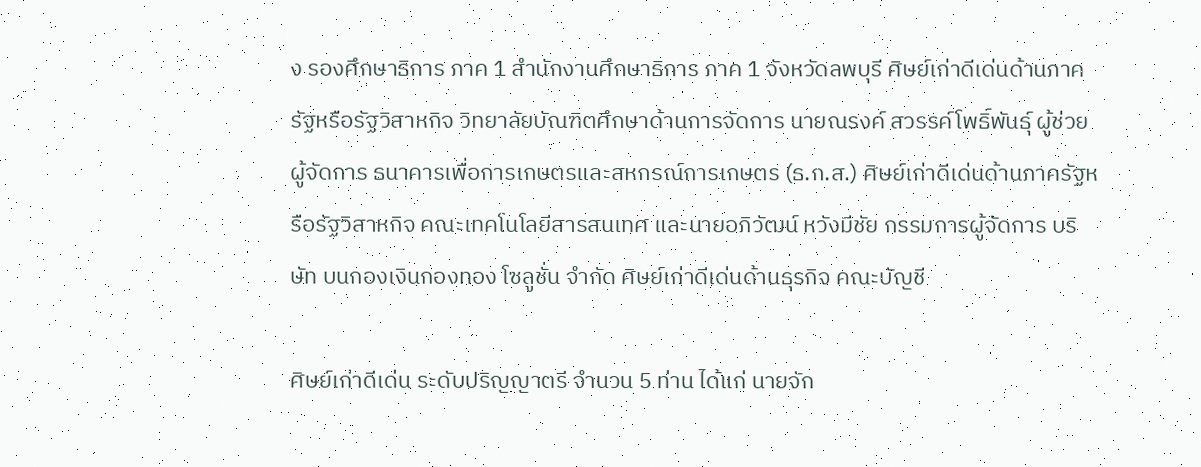ง รองศึกษาธิการ ภาค 1 สำนักงานศึกษาธิการ ภาค 1 จังหวัดลพบุรี ศิษย์เก่าดีเด่นด้านภาครัฐหรือรัฐวิสาหกิจ วิทยาลัยบัณฑิตศึกษาด้านการจัดการ นายณรงค์ สวรรค์โพธิ์พันธุ์ ผู้ช่วยผู้จัดการ ธนาคารเพื่อการเกษตรและสหกรณ์การเกษตร (ธ.ก.ส.) ศิษย์เก่าดีเด่นด้านภาครัฐหรือรัฐวิสาหกิจ คณะเทคโนโลยีสารสนเทศ และนายอภิวัฒน์ หวังมีชัย กรรมการผู้จัดการ บริษัท บนกองเงินกองทอง โซลูชั่น จำกัด ศิษย์เก่าดีเด่นด้านธุรกิจ คณะบัญชี

ศิษย์เก่าดีเด่น ระดับปริญญาตรี จำนวน 5 ท่าน ได้แก่ นายจัก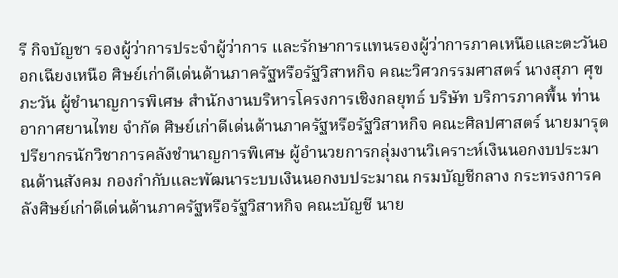รี กิจบัญชา รองผู้ว่าการประจำผู้ว่าการ และรักษาการแทนรองผู้ว่าการภาคเหนือและตะวันออกเฉียงเหนือ ศิษย์เก่าดีเด่นด้านภาครัฐหรือรัฐวิสาหกิจ คณะวิศวกรรมศาสตร์ นางสุภา ศุขภะวัน ผู้ชำนาญการพิเศษ สำนักงานบริหารโครงการเชิงกลยุทธ์ บริษัท บริการภาคพื้น ท่านอากาศยานไทย จำกัด ศิษย์เก่าดีเด่นด้านภาครัฐหรือรัฐวิสาหกิจ คณะศิลปศาสตร์ นายมารุต ปรียากรนักวิชาการคลังชำนาญการพิเศษ ผู้อำนวยการกลุ่มงานวิเคราะห์เงินนอกงบประมาณด้านสังคม กองกำกับและพัฒนาระบบเงินนอกงบประมาณ กรมบัญชีกลาง กระทรงการคลังศิษย์เก่าดีเด่นด้านภาครัฐหรือรัฐวิสาหกิจ คณะบัญชี นาย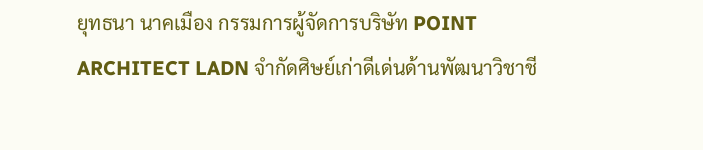ยุทธนา นาคเมือง กรรมการผู้จัดการบริษัท POINT ARCHITECT LADN จำกัดศิษย์เก่าดีเด่นด้านพัฒนาวิชาชี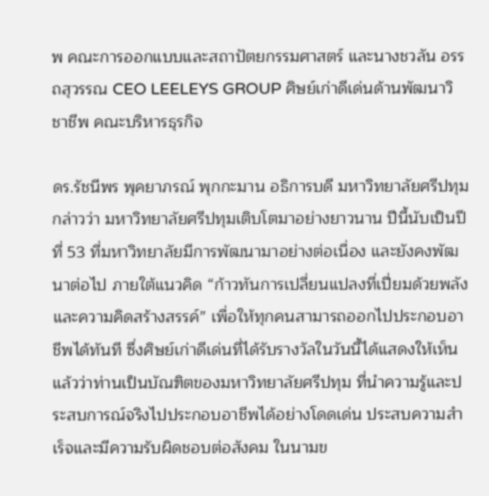พ คณะการออกแบบและสถาปัตยกรรมศาสตร์ และนางชวลัน อรรถสุวรรณ CEO LEELEYS GROUP ศิษย์เก่าดีเด่นด้านพัฒนาวิชาชีพ คณะบริหารธุรกิจ

ดร.รัชนีพร พุคยาภรณ์ พุกกะมาน อธิการบดี มหาวิทยาลัยศรีปทุม กล่าวว่า มหาวิทยาลัยศรีปทุมเติบโตมาอย่างยาวนาน ปีนี้นับเป็นปีที่ 53 ที่มหาวิทยาลัยมีการพัฒนามาอย่างต่อเนื่อง และยังคงพัฒนาต่อไป ภายใต้แนวคิด “ก้าวทันการเปลี่ยนแปลงที่เปี่ยมด้วยพลังและความคิดสร้างสรรค์” เพื่อให้ทุกคนสามารถออกไปประกอบอาชีพได้ทันที ซึ่งศิษย์เก่าดีเด่นที่ได้รับรางวัลในวันนี้ได้แสดงให้เห็นแล้วว่าท่านเป็นบัณฑิตของมหาวิทยาลัยศรีปทุม ที่นำความรู้และประสบการณ์จริงไปประกอบอาชีพได้อย่างโดดเด่น ประสบความสำเร็จและมีความรับผิดชอบต่อสังคม ในนามข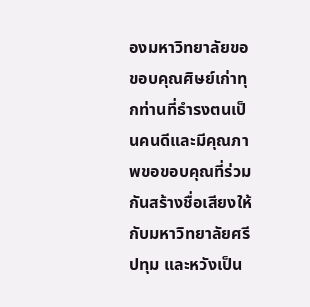องมหาวิทยาลัยขอขอบคุณศิษย์เก่าทุกท่านที่ธำรงตนเป็นคนดีและมีคุณภาพขอขอบคุณที่ร่วมกันสร้างชื่อเสียงให้กับมหาวิทยาลัยศรีปทุม และหวังเป็น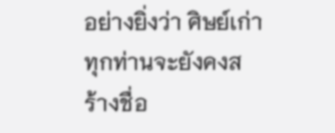อย่างยิ่งว่า ศิษย์เก่าทุกท่านจะยังคงสร้างชื่อ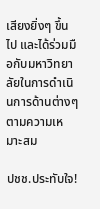เสียงยิ่งๆ ขึ้นไป และได้ร่วมมือกับมหาวิทยาลัยในการดำเนินการด้านต่างๆ ตามความเหมาะสม

ปชช.ประทับใจ!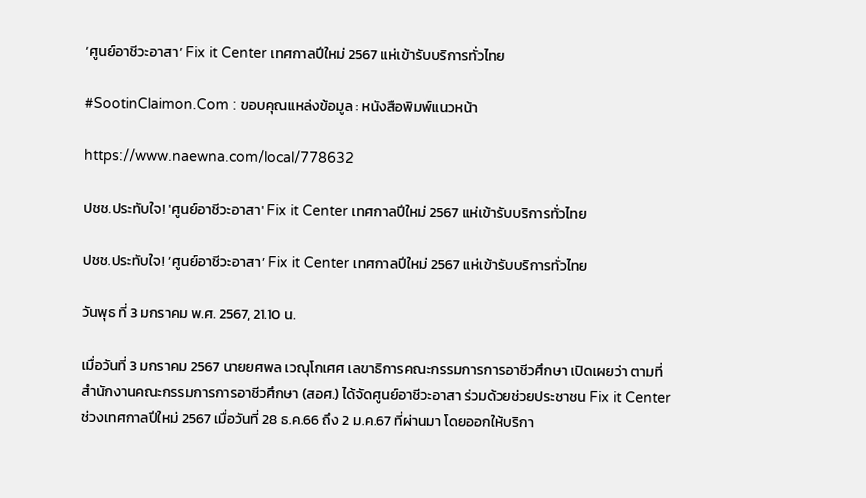‘ศูนย์อาชีวะอาสา’ Fix it Center เทศกาลปีใหม่ 2567 แห่เข้ารับบริการทั่วไทย

#SootinClaimon.Com : ขอบคุณแหล่งข้อมูล : หนังสือพิมพ์แนวหน้า

https://www.naewna.com/local/778632

ปชช.ประทับใจ! 'ศูนย์อาชีวะอาสา' Fix it Center เทศกาลปีใหม่ 2567 แห่เข้ารับบริการทั่วไทย

ปชช.ประทับใจ! ‘ศูนย์อาชีวะอาสา’ Fix it Center เทศกาลปีใหม่ 2567 แห่เข้ารับบริการทั่วไทย

วันพุธ ที่ 3 มกราคม พ.ศ. 2567, 21.10 น.

เมื่อวันที่ 3 มกราคม 2567 นายยศพล เวณุโกเศศ เลขาธิการคณะกรรมการการอาชีวศึกษา เปิดเผยว่า ตามที่สำนักงานคณะกรรมการการอาชีวศึกษา (สอศ.) ได้จัดศูนย์อาชีวะอาสา ร่วมด้วยช่วยประชาชน Fix it Center ช่วงเทศกาลปีใหม่ 2567 เมื่อวันที่ 28 ธ.ค.66 ถึง 2 ม.ค.67 ที่ผ่านมา โดยออกให้บริกา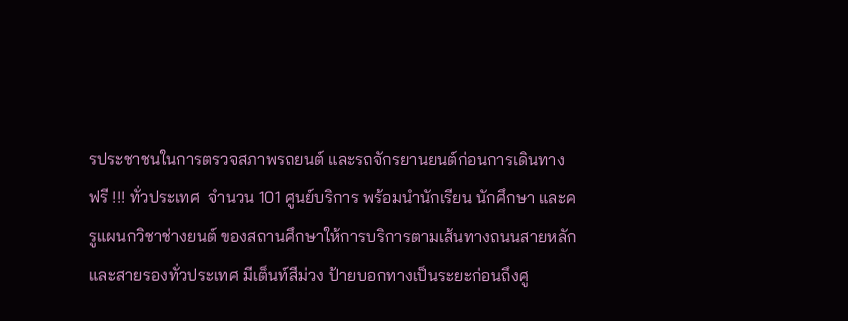รประชาชนในการตรวจสภาพรถยนต์ และรถจักรยานยนต์ก่อนการเดินทาง ฟรี !!! ทั่วประเทศ  จำนวน 101 ศูนย์บริการ พร้อมนำนักเรียน นักศึกษา และครูแผนกวิชาช่างยนต์ ของสถานศึกษาให้การบริการตามเส้นทางถนนสายหลักและสายรองทั่วประเทศ มีเต็นท์สีม่วง ป้ายบอกทางเป็นระยะก่อนถึงศู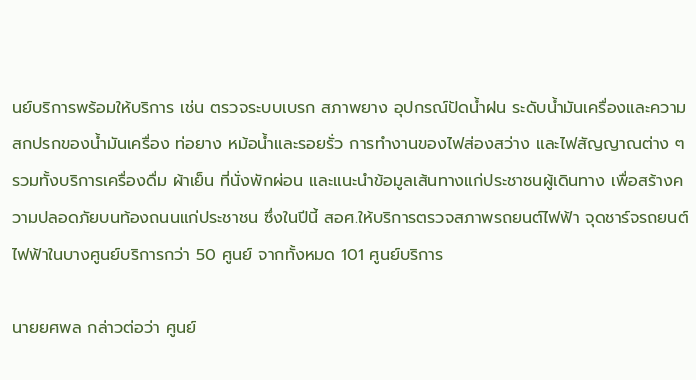นย์บริการพร้อมให้บริการ เช่น ตรวจระบบเบรก สภาพยาง อุปกรณ์ปัดน้ำฝน ระดับน้ำมันเครื่องและความสกปรกของน้ำมันเครื่อง ท่อยาง หม้อน้ำและรอยรั่ว การทำงานของไฟส่องสว่าง และไฟสัญญาณต่าง ๆรวมทั้งบริการเครื่องดื่ม ผ้าเย็น ที่นั่งพักผ่อน และแนะนำข้อมูลเส้นทางแก่ประชาชนผู้เดินทาง เพื่อสร้างความปลอดภัยบนท้องถนนแก่ประชาชน ซึ่งในปีนี้ สอศ.ให้บริการตรวจสภาพรถยนต์ไฟฟ้า จุดชาร์จรถยนต์ไฟฟ้าในบางศูนย์บริการกว่า 50 ศูนย์ จากทั้งหมด 101 ศูนย์บริการ

นายยศพล กล่าวต่อว่า ศูนย์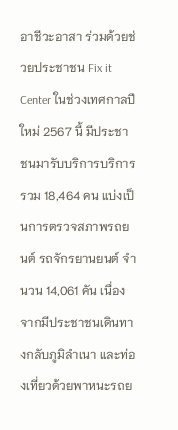อาชีวะอาสา ร่วมด้วยช่วยประชาชน Fix it Center ในช่วงเทศกาลปีใหม่ 2567 นี้ มีประชาชนมารับบริการบริการรวม 18,464 คน แบ่งเป็นการตรวจสภาพรถยนต์ รถจักรยานยนต์ จำนวน 14,061 คัน เนื่องจากมีประชาชนเดินทางกลับภูมิลำเนา และท่องเที่ยวด้วยพาหนะรถย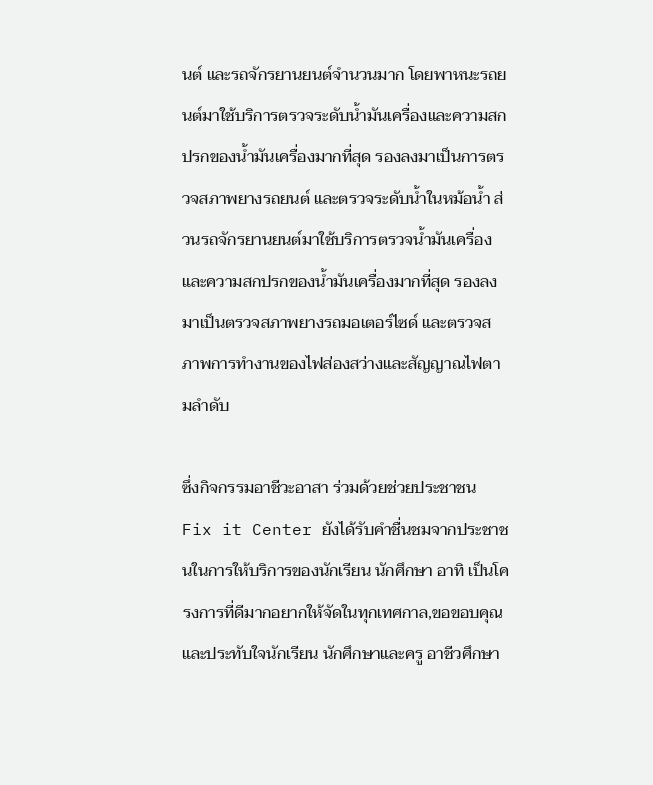นต์ และรถจักรยานยนต์จำนวนมาก โดยพาหนะรถยนต์มาใช้บริการตรวจระดับน้ำมันเครื่องและความสกปรกของน้ำมันเครื่องมากที่สุด รองลงมาเป็นการตรวจสภาพยางรถยนต์ และตรวจระดับน้ำในหม้อน้ำ ส่วนรถจักรยานยนต์มาใช้บริการตรวจน้ำมันเครื่อง และความสกปรกของน้ำมันเครื่องมากที่สุด รองลงมาเป็นตรวจสภาพยางรถมอเตอร์ไซด์ และตรวจสภาพการทำงานของไฟส่องสว่างและสัญญาณไฟตามลำดับ

ซึ่งกิจกรรมอาชีวะอาสา ร่วมด้วยช่วยประชาชน Fix it Center ยังได้รับคำชื่นชมจากประชาชนในการให้บริการของนักเรียน นักศึกษา อาทิ เป็นโครงการที่ดีมากอยากให้จัดในทุกเทศกาล,ขอขอบคุณและประทับใจนักเรียน นักศึกษาและครู อาชีวศึกษา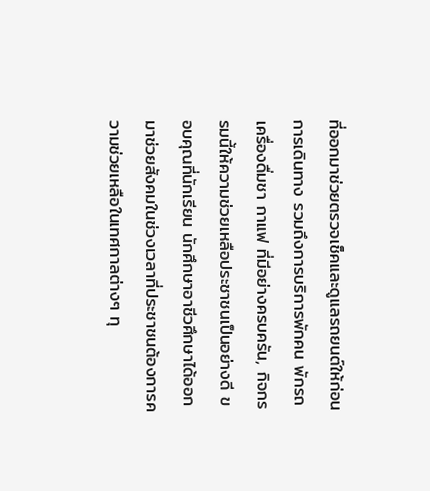ที่ออกมาช่วยตรวจเช็คและดูแลรถยนต์ให้ก่อนการเดินทาง รวมถึงการบริการพักคน พักรถ เครื่องดื่มชา กาแฟ ที่มีอย่างครบครัน, กิจกรรมนี้ให้ความช่วยเหลือประชาชนเป็นอย่างดี ขอบคุณที่นักเรียน นักศึกษาอาชีวศึกษาได้ออกมาช่วยสังคมในช่วงเวลาที่ประชาชนต้องการความช่วยเหลือในเทศกาลต่างๆ ทุ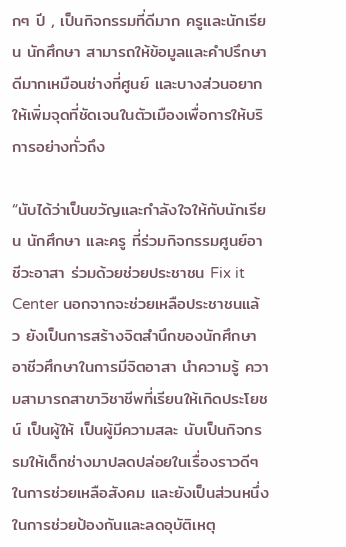กๆ ปี , เป็นกิจกรรมที่ดีมาก ครูและนักเรียน นักศึกษา สามารถให้ข้อมูลและคำปรึกษาดีมากเหมือนช่างที่ศูนย์ และบางส่วนอยากให้เพิ่มจุดที่ชัดเจนในตัวเมืองเพื่อการให้บริการอย่างทั่วถึง

“นับได้ว่าเป็นขวัญและกำลังใจให้กับนักเรียน นักศึกษา และครู ที่ร่วมกิจกรรมศูนย์อาชีวะอาสา ร่วมด้วยช่วยประชาชน Fix it Center นอกจากจะช่วยเหลือประชาชนแล้ว ยังเป็นการสร้างจิตสำนึกของนักศึกษาอาชีวศึกษาในการมีจิตอาสา นำความรู้ ความสามารถสาขาวิชาชีพที่เรียนให้เกิดประโยชน์ เป็นผู้ให้ เป็นผู้มีความสละ นับเป็นกิจกรรมให้เด็กช่างมาปลดปล่อยในเรื่องราวดีๆ ในการช่วยเหลือสังคม และยังเป็นส่วนหนึ่งในการช่วยป้องกันและลดอุบัติเหตุ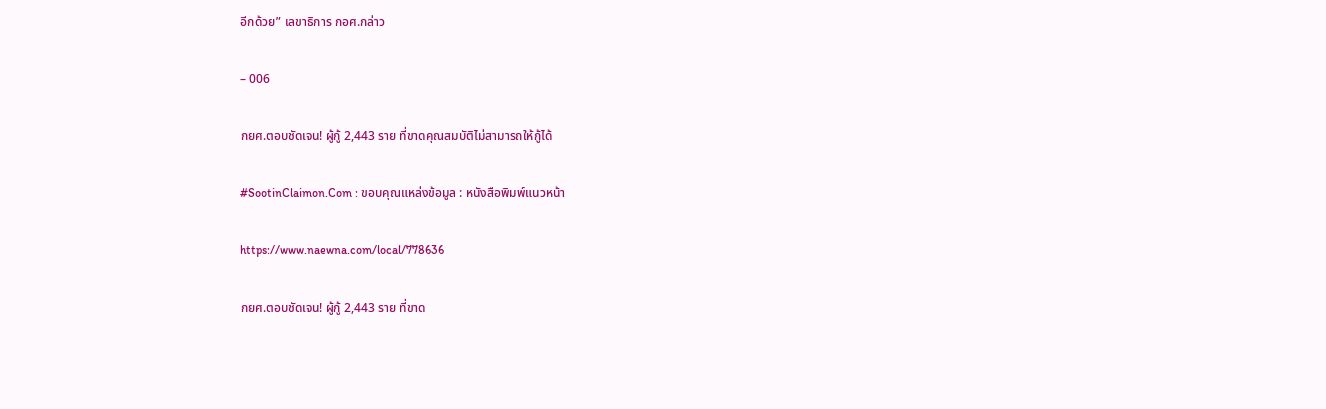อีกด้วย” เลขาธิการ กอศ.กล่าว

– 006

กยศ.ตอบชัดเจน! ผู้กู้ 2,443 ราย ที่ขาดคุณสมบัติไม่สามารถให้กู้ได้

#SootinClaimon.Com : ขอบคุณแหล่งข้อมูล : หนังสือพิมพ์แนวหน้า

https://www.naewna.com/local/778636

กยศ.ตอบชัดเจน! ผู้กู้ 2,443 ราย ที่ขาด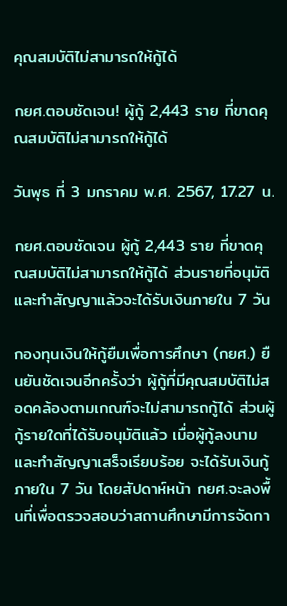คุณสมบัติไม่สามารถให้กู้ได้

กยศ.ตอบชัดเจน! ผู้กู้ 2,443 ราย ที่ขาดคุณสมบัติไม่สามารถให้กู้ได้

วันพุธ ที่ 3 มกราคม พ.ศ. 2567, 17.27 น.

กยศ.ตอบชัดเจน ผู้กู้ 2,443 ราย ที่ขาดคุณสมบัติไม่สามารถให้กู้ได้ ส่วนรายที่อนุมัติและทำสัญญาแล้วจะได้รับเงินภายใน 7 วัน

กองทุนเงินให้กู้ยืมเพื่อการศึกษา (กยศ.) ยืนยันชัดเจนอีกครั้งว่า ผู้กู้ที่มีคุณสมบัติไม่สอดคล้องตามเกณฑ์จะไม่สามารถกู้ได้ ส่วนผู้กู้รายใดที่ได้รับอนุมัติแล้ว เมื่อผู้กู้ลงนามและทำสัญญาเสร็จเรียบร้อย จะได้รับเงินกู้ภายใน 7 วัน โดยสัปดาห์หน้า กยศ.จะลงพื้นที่เพื่อตรวจสอบว่าสถานศึกษามีการจัดกา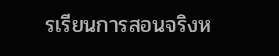รเรียนการสอนจริงห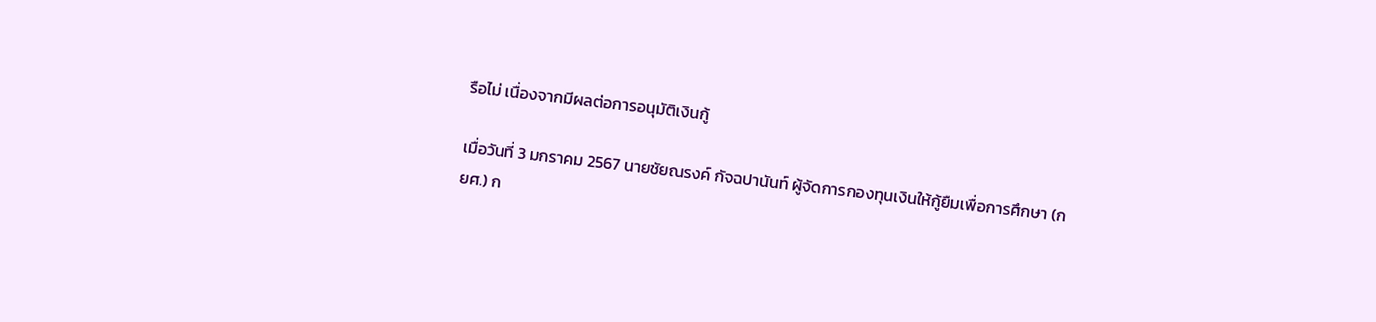รือไม่ เนื่องจากมีผลต่อการอนุมัติเงินกู้

เมื่อวันที่ 3 มกราคม 2567 นายชัยณรงค์ กัจฉปานันท์ ผู้จัดการกองทุนเงินให้กู้ยืมเพื่อการศึกษา (กยศ.) ก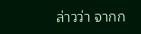ล่าวว่า จากก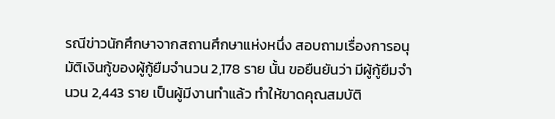รณีข่าวนักศึกษาจากสถานศึกษาแห่งหนึ่ง สอบถามเรื่องการอนุมัติเงินกู้ของผู้กู้ยืมจำนวน 2,178 ราย นั้น ขอยืนยันว่า มีผู้กู้ยืมจำนวน 2,443 ราย เป็นผู้มีงานทำแล้ว ทำให้ขาดคุณสมบัติ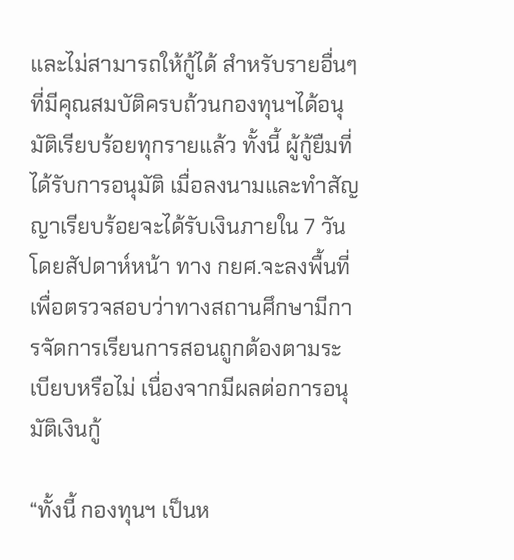และไม่สามารถให้กู้ได้ สำหรับรายอื่นๆ ที่มีคุณสมบัติครบถ้วนกองทุนฯได้อนุมัติเรียบร้อยทุกรายแล้ว ทั้งนี้ ผู้กู้ยืมที่ได้รับการอนุมัติ เมื่อลงนามและทำสัญญาเรียบร้อยจะได้รับเงินภายใน 7 วัน โดยสัปดาห์หน้า ทาง กยศ.จะลงพื้นที่เพื่อตรวจสอบว่าทางสถานศึกษามีการจัดการเรียนการสอนถูกต้องตามระเบียบหรือไม่ เนื่องจากมีผลต่อการอนุมัติเงินกู้

“ทั้งนี้ กองทุนฯ เป็นห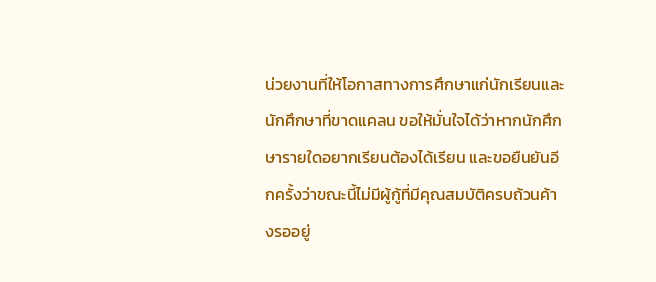น่วยงานที่ให้โอกาสทางการศึกษาแก่นักเรียนและนักศึกษาที่ขาดแคลน ขอให้มั่นใจได้ว่าหากนักศึกษารายใดอยากเรียนต้องได้เรียน และขอยืนยันอีกครั้งว่าขณะนี้ไม่มีผู้กู้ที่มีคุณสมบัติครบถ้วนค้างรออยู่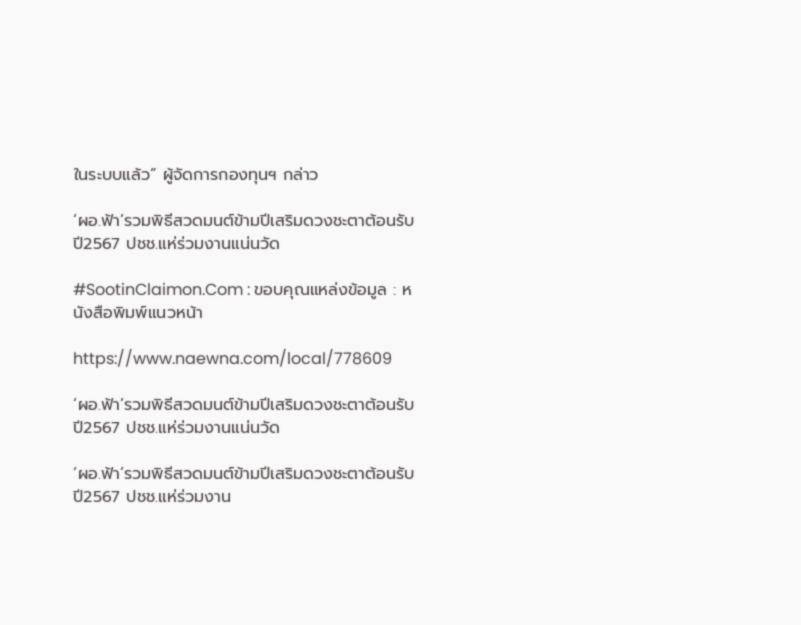ในระบบแล้ว” ผู้จัดการกองทุนฯ กล่าว

‘ผอ.ฟ้า’รวมพิธีสวดมนต์ข้ามปีเสริมดวงชะตาต้อนรับปี2567 ปชช.แห่ร่วมงานแน่นวัด

#SootinClaimon.Com : ขอบคุณแหล่งข้อมูล : หนังสือพิมพ์แนวหน้า

https://www.naewna.com/local/778609

‘ผอ.ฟ้า’รวมพิธีสวดมนต์ข้ามปีเสริมดวงชะตาต้อนรับปี2567 ปชช.แห่ร่วมงานแน่นวัด

‘ผอ.ฟ้า’รวมพิธีสวดมนต์ข้ามปีเสริมดวงชะตาต้อนรับปี2567 ปชช.แห่ร่วมงาน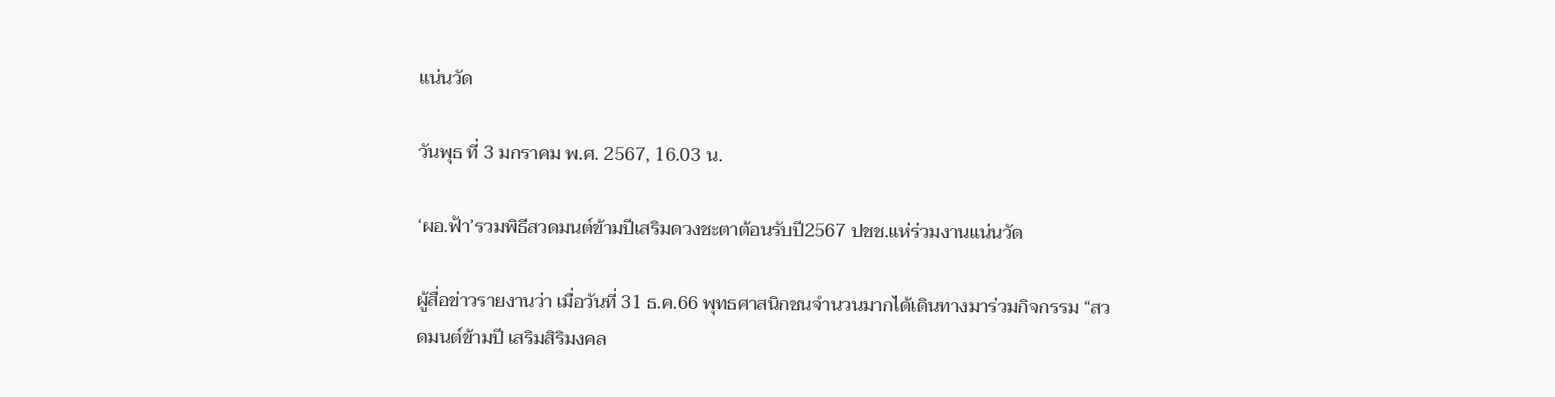แน่นวัด

วันพุธ ที่ 3 มกราคม พ.ศ. 2567, 16.03 น.

‘ผอ.ฟ้า’รวมพิธีสวดมนต์ข้ามปีเสริมดวงชะตาต้อนรับปี2567 ปชช.แห่ร่วมงานแน่นวัด

ผู้สื่อข่าวรายงานว่า เมื่อวันที่ 31 ธ.ค.66 พุทธศาสนิกชนจำนวนมากได้เดินทางมาร่วมกิจกรรม “สวดมนต์ข้ามปี เสริมสิริมงคล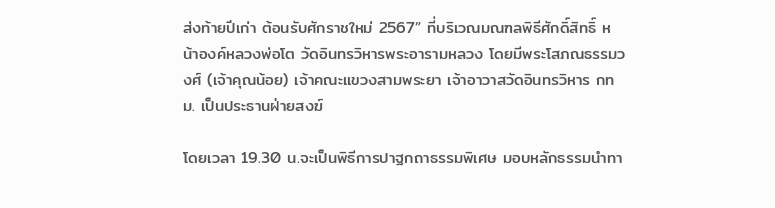ส่งท้ายปีเก่า ต้อนรับศักราชใหม่ 2567” ที่บริเวณมณฑลพิธีศักดิ์สิทธิ์ หน้าองค์หลวงพ่อโต วัดอินทรวิหารพระอารามหลวง โดยมีพระโสภณธรรมวงศ์ (เจ้าคุณน้อย) เจ้าคณะแขวงสามพระยา เจ้าอาวาสวัดอินทรวิหาร กทม. เป็นประธานฝ่ายสงฆ์

โดยเวลา 19.30 น.จะเป็นพิธีการปาฐกถาธรรมพิเศษ มอบหลักธรรมนำทา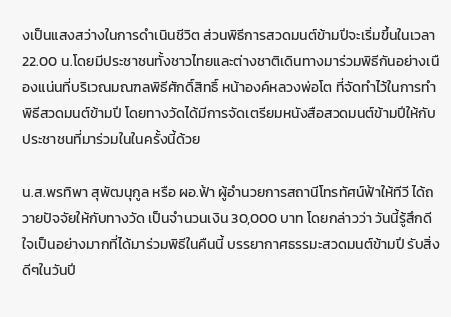งเป็นแสงสว่างในการดำเนินชีวิต ส่วนพิธีการสวดมนต์ข้ามปีจะเริ่มขึ้นในเวลา 22.00 น.โดยมีประชาชนทั้งชาวไทยและต่างชาติเดินทางมาร่วมพิธีกันอย่างเนืองแน่นที่บริเวณมณฑลพิธีศักดิ์สิทธิ์ หน้าองค์หลวงพ่อโต ที่จัดทำไว้ในการทำพิธีสวดมนต์ข้ามปี โดยทางวัดได้มีการจัดเตรียมหนังสือสวดมนต์ข้ามปีให้กับประชาชนที่มาร่วมในในครั้งนี้ด้วย

น.ส.พรทิพา สุพัฒนุกูล หรือ ผอ.ฟ้า ผู้อำนวยการสถานีโทรทัศน์ฟ้าให้ทีวี ได้ถวายปัจจัยให้กับทางวัด เป็นจำนวนเงิน 30,000 บาท โดยกล่าวว่า วันนี้รู้สึกดีใจเป็นอย่างมากที่ได้มาร่วมพิธีในคืนนี้ บรรยากาศธรรมะสวดมนต์ข้ามปี รับสิ่งดีๆในวันปี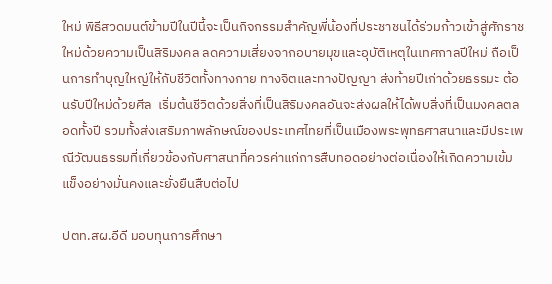ใหม่ พิธีสวดมนต์ข้ามปีในปีนี้จะเป็นกิจกรรมสำคัญพี่น้องที่ประชาชนได้ร่วมก้าวเข้าสู่ศักราชใหม่ด้วยความเป็นสิริมงคล ลดความเสี่ยงจากอบายมุขและอุบัติเหตุในเทศกาลปีใหม่ ถือเป็นการทำบุญใหญ่ให้กับชีวิตทั้งทางกาย ทางจิตและทางปัญญา ส่งท้ายปีเก่าด้วยธรรมะ ต้อนรับปีใหม่ด้วยศีล  เริ่มต้นชีวิตด้วยสิ่งที่เป็นสิริมงคลอันจะส่งผลให้ได้พบสิ่งที่เป็นมงคลตลอดทั้งปี รวมทั้งส่งเสริมภาพลักษณ์ของประเทศไทยที่เป็นเมืองพระพุทธศาสนาและมีประเพณีวัฒนธรรมที่เกี่ยวข้องกับศาสนาที่ควรค่าแก่การสืบทอดอย่างต่อเนื่องให้เกิดความเข้มแข็งอย่างมั่นคงและยั่งยืนสืบต่อไป

ปตท.สผ.อีดี มอบทุนการศึกษา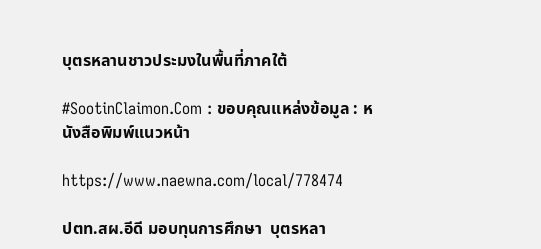บุตรหลานชาวประมงในพื้นที่ภาคใต้

#SootinClaimon.Com : ขอบคุณแหล่งข้อมูล : หนังสือพิมพ์แนวหน้า

https://www.naewna.com/local/778474

ปตท.สผ.อีดี มอบทุนการศึกษา  บุตรหลา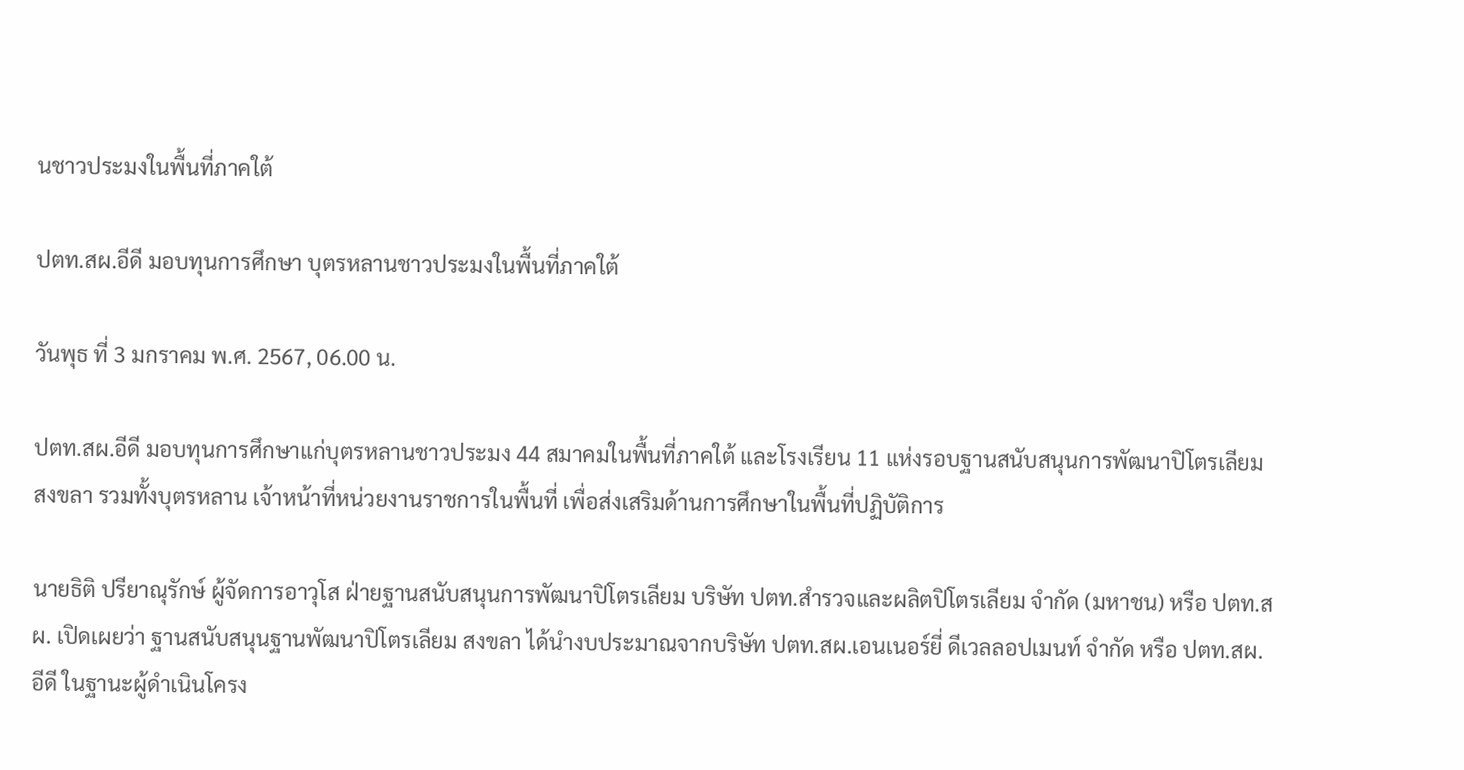นชาวประมงในพื้นที่ภาคใต้

ปตท.สผ.อีดี มอบทุนการศึกษา บุตรหลานชาวประมงในพื้นที่ภาคใต้

วันพุธ ที่ 3 มกราคม พ.ศ. 2567, 06.00 น.

ปตท.สผ.อีดี มอบทุนการศึกษาแก่บุตรหลานชาวประมง 44 สมาคมในพื้นที่ภาคใต้ และโรงเรียน 11 แห่งรอบฐานสนับสนุนการพัฒนาปิโตรเลียมสงขลา รวมทั้งบุตรหลาน เจ้าหน้าที่หน่วยงานราชการในพื้นที่ เพื่อส่งเสริมด้านการศึกษาในพื้นที่ปฏิบัติการ

นายธิติ ปรียาณุรักษ์ ผู้จัดการอาวุโส ฝ่ายฐานสนับสนุนการพัฒนาปิโตรเลียม บริษัท ปตท.สำรวจและผลิตปิโตรเลียม จำกัด (มหาชน) หรือ ปตท.สผ. เปิดเผยว่า ฐานสนับสนุนฐานพัฒนาปิโตรเลียม สงขลา ได้นำงบประมาณจากบริษัท ปตท.สผ.เอนเนอร์ยี่ ดีเวลลอปเมนท์ จำกัด หรือ ปตท.สผ.อีดี ในฐานะผู้ดำเนินโครง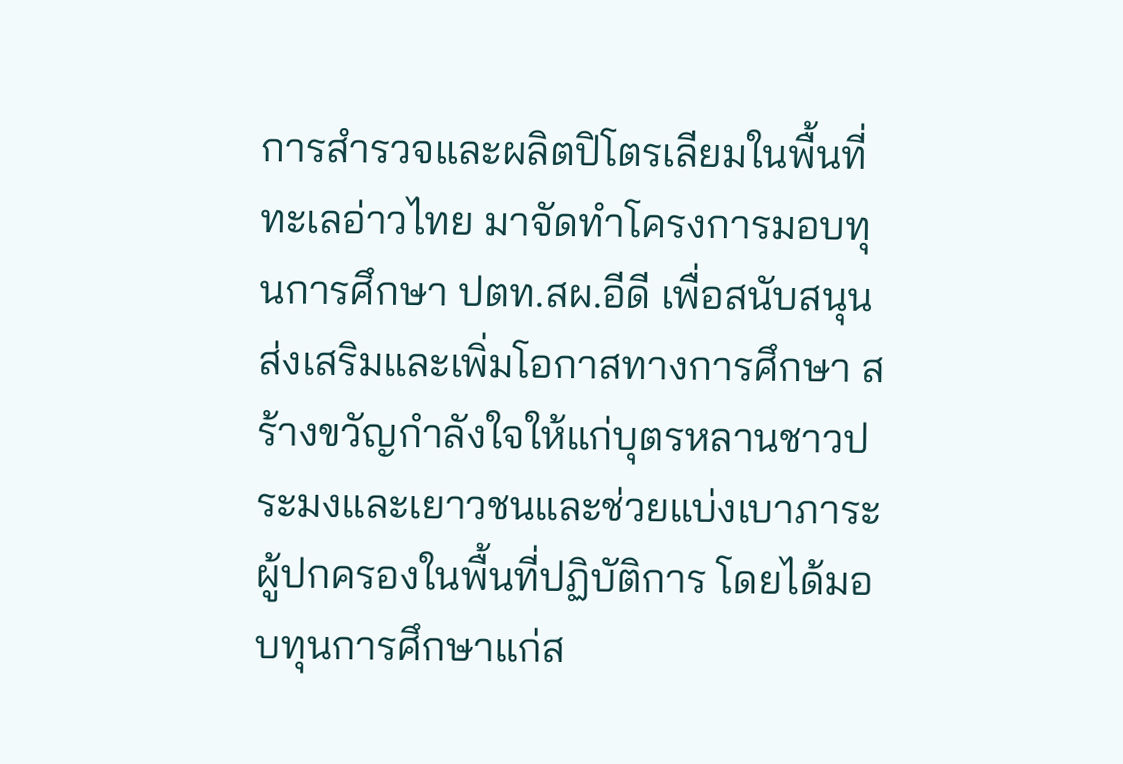การสำรวจและผลิตปิโตรเลียมในพื้นที่ทะเลอ่าวไทย มาจัดทำโครงการมอบทุนการศึกษา ปตท.สผ.อีดี เพื่อสนับสนุนส่งเสริมและเพิ่มโอกาสทางการศึกษา สร้างขวัญกำลังใจให้แก่บุตรหลานชาวประมงและเยาวชนและช่วยแบ่งเบาภาระผู้ปกครองในพื้นที่ปฏิบัติการ โดยได้มอบทุนการศึกษาแก่ส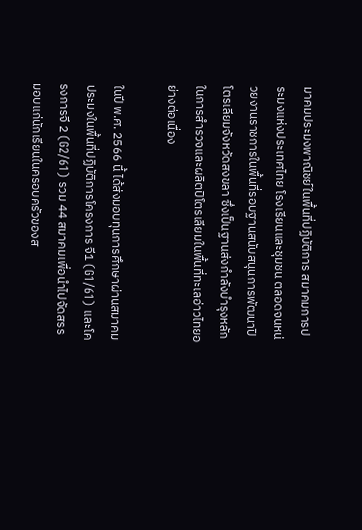มาคมประมงพาณิชย์ในพื้นที่ปฏิบัติการ สมาคมการประมงแห่งประเทศไทย โรงเรียนและชุมชน ตลอดจนหน่วยงานราชการในพื้นที่รอบฐานสนับสนุนการพัฒนาปิโตรเลียมจังหวัดสงขลา ซึ่งเป็นฐานส่งกำลังบำรุงหลักในการสำรวจและผลิตปิโตรเลียมในพื้นที่ทะเลอ่าวไทยอย่างต่อเนื่อง

ในปี พ.ศ. 2566 นี้ ได้ส่งมอบทุนการศึกษาผ่านสมาคมประมงในพื้นที่ปฏิบัติการโครงการ จี1 (G1/61) และโครงการจี 2 (G2/61) รวม 44 สมาคมเพื่อนำไปจัดสรรมอบแก่นักเรียนในครอบครัวของส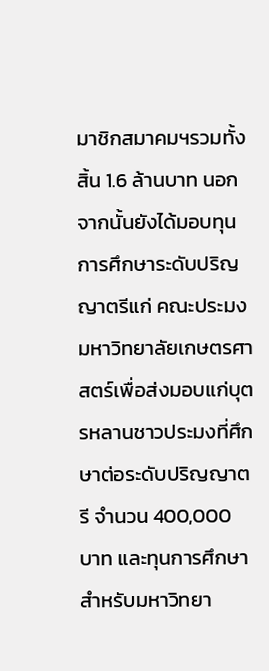มาชิกสมาคมฯรวมทั้งสิ้น 1.6 ล้านบาท นอกจากนั้นยังได้มอบทุนการศึกษาระดับปริญญาตรีแก่ คณะประมง มหาวิทยาลัยเกษตรศาสตร์เพื่อส่งมอบแก่บุตรหลานชาวประมงที่ศึกษาต่อระดับปริญญาตรี จำนวน 400,000 บาท และทุนการศึกษาสำหรับมหาวิทยา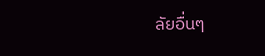ลัยอื่นๆ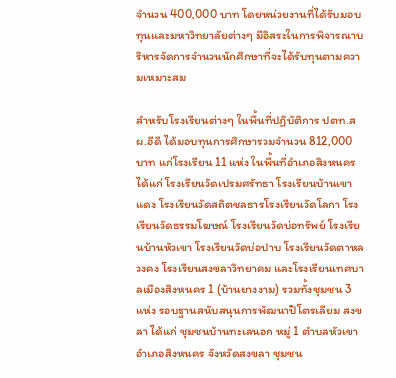จำนวน 400,000 บาท โดยหน่วยงานที่ได้รับมอบทุนและมหาวิทยาลัยต่างๆ มีอิสระในการพิจารณาบริหารจัดการจำนวนนักศึกษาที่จะได้รับทุนตามความเหมาะสม

สำหรับโรงเรียนต่างๆ ในพื้นที่ปฏิบัติการ ปตท.สผ.อีดี ได้มอบทุนการศึกษารวมจำนวน 812,000 บาท แก่โรงเรียน 11 แห่ง ในพื้นที่อำเภอสิงหนครได้แก่ โรงเรียนวัดเปรมศรัทธา โรงเรียนบ้านเขาแดง โรงเรียนวัดสถิตชลธารโรงเรียนวัดโลกา โรงเรียนวัดธรรมโฆษณ์ โรงเรียนวัดบ่อทรัพย์ โรงเรียนบ้านหัวเขา โรงเรียนวัดบ่อปาบ โรงเรียนวัดตาหลวงคง โรงเรียนสงขลาวิทยาคม และโรงเรียนเทศบาลเมืองสิงหนคร 1 (บ้านยางงาม) รวมทั้งชุมชน 3 แห่ง รอบฐานสนับสนุนการพัฒนาปิโตรเลียม สงขลา ได้แก่ ชุมชนบ้านทะเลนอก หมู่ 1 ตำบลหัวเขา อำเภอสิงหนคร จังหวัดสงขลา ชุมชน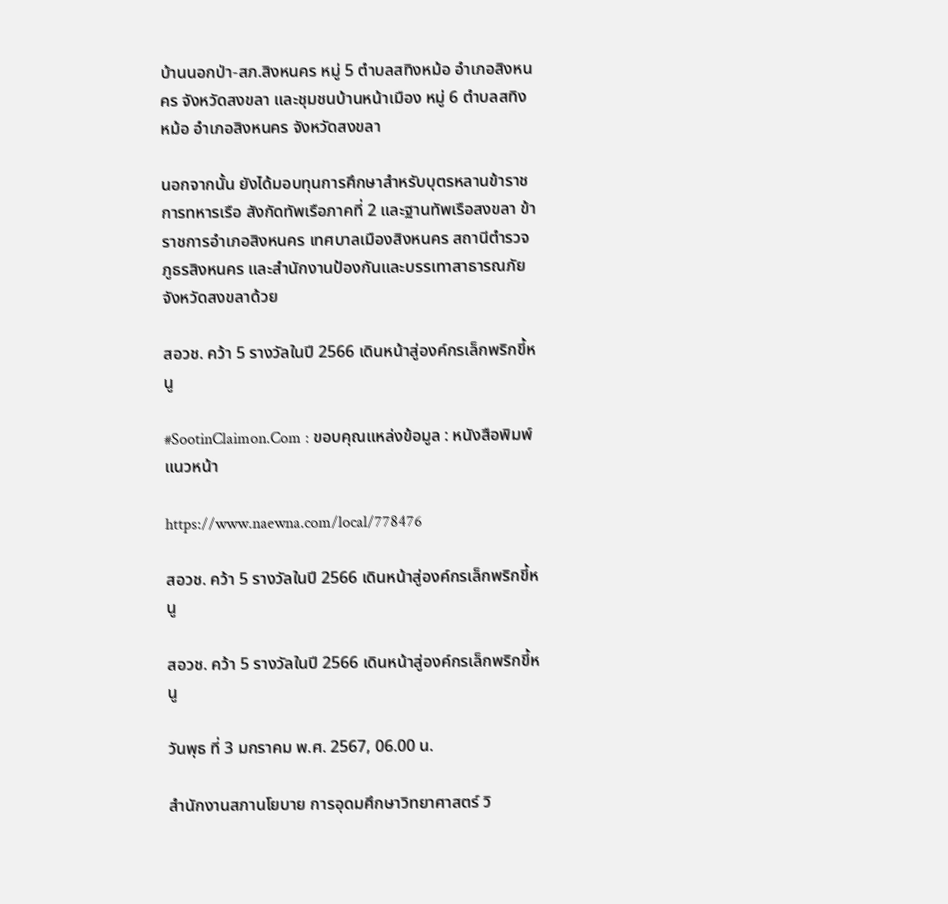บ้านนอกป่า-สภ.สิงหนคร หมู่ 5 ตำบลสทิงหม้อ อำเภอสิงหนคร จังหวัดสงขลา และชุมชนบ้านหน้าเมือง หมู่ 6 ตำบลสทิงหม้อ อำเภอสิงหนคร จังหวัดสงขลา

นอกจากนั้น ยังได้มอบทุนการศึกษาสำหรับบุตรหลานข้าราชการทหารเรือ สังกัดทัพเรือภาคที่ 2 และฐานทัพเรือสงขลา ข้าราชการอำเภอสิงหนคร เทศบาลเมืองสิงหนคร สถานีตำรวจภูธรสิงหนคร และสำนักงานป้องกันและบรรเทาสาธารณภัยจังหวัดสงขลาด้วย

สอวช. คว้า 5 รางวัลในปี 2566 เดินหน้าสู่องค์กรเล็กพริกขี้หนู

#SootinClaimon.Com : ขอบคุณแหล่งข้อมูล : หนังสือพิมพ์แนวหน้า

https://www.naewna.com/local/778476

สอวช. คว้า 5 รางวัลในปี 2566 เดินหน้าสู่องค์กรเล็กพริกขี้หนู

สอวช. คว้า 5 รางวัลในปี 2566 เดินหน้าสู่องค์กรเล็กพริกขี้หนู

วันพุธ ที่ 3 มกราคม พ.ศ. 2567, 06.00 น.

สำนักงานสภานโยบาย การอุดมศึกษาวิทยาศาสตร์ วิ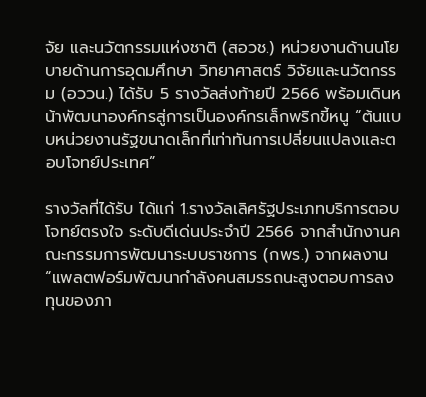จัย และนวัตกรรมแห่งชาติ (สอวช.) หน่วยงานด้านนโยบายด้านการอุดมศึกษา วิทยาศาสตร์ วิจัยและนวัตกรรม (อววน.) ได้รับ 5 รางวัลส่งท้ายปี 2566 พร้อมเดินหน้าพัฒนาองค์กรสู่การเป็นองค์กรเล็กพริกขี้หนู “ต้นแบบหน่วยงานรัฐขนาดเล็กที่เท่าทันการเปลี่ยนแปลงและตอบโจทย์ประเทศ”

รางวัลที่ได้รับ ได้แก่ 1.รางวัลเลิศรัฐประเภทบริการตอบโจทย์ตรงใจ ระดับดีเด่นประจำปี 2566 จากสำนักงานคณะกรรมการพัฒนาระบบราชการ (กพร.) จากผลงาน “แพลตฟอร์มพัฒนากำลังคนสมรรถนะสูงตอบการลงทุนของภา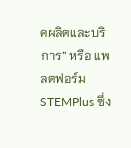คผลิตและบริการ” หรือ แพลตฟอร์ม STEMPlus ซึ่ง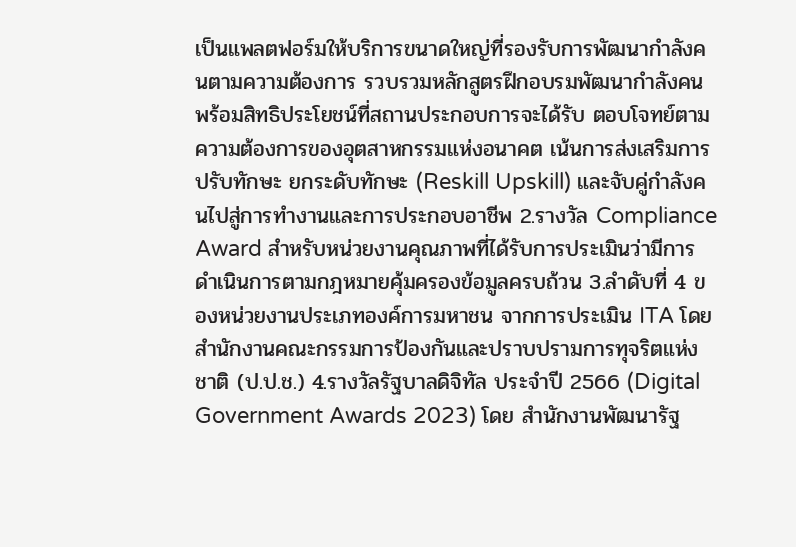เป็นแพลตฟอร์มให้บริการขนาดใหญ่ที่รองรับการพัฒนากำลังคนตามความต้องการ รวบรวมหลักสูตรฝึกอบรมพัฒนากำลังคนพร้อมสิทธิประโยชน์ที่สถานประกอบการจะได้รับ ตอบโจทย์ตามความต้องการของอุตสาหกรรมแห่งอนาคต เน้นการส่งเสริมการปรับทักษะ ยกระดับทักษะ (Reskill Upskill) และจับคู่กำลังคนไปสู่การทำงานและการประกอบอาชีพ 2.รางวัล Compliance Award สำหรับหน่วยงานคุณภาพที่ได้รับการประเมินว่ามีการดำเนินการตามกฎหมายคุ้มครองข้อมูลครบถ้วน 3.ลำดับที่ 4 ของหน่วยงานประเภทองค์การมหาชน จากการประเมิน ITA โดย สำนักงานคณะกรรมการป้องกันและปราบปรามการทุจริตแห่งชาติ (ป.ป.ช.) 4.รางวัลรัฐบาลดิจิทัล ประจำปี 2566 (Digital Government Awards 2023) โดย สำนักงานพัฒนารัฐ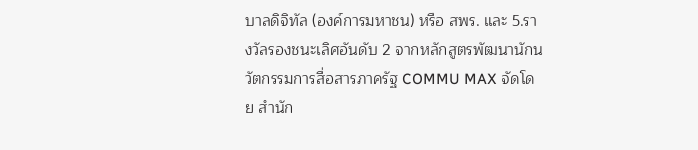บาลดิจิทัล (องค์การมหาชน) หรือ สพร. และ 5.รางวัลรองชนะเลิศอันดับ 2 จากหลักสูตรพัฒนานักนวัตกรรมการสื่อสารภาครัฐ COMMU MAX จัดโดย สำนัก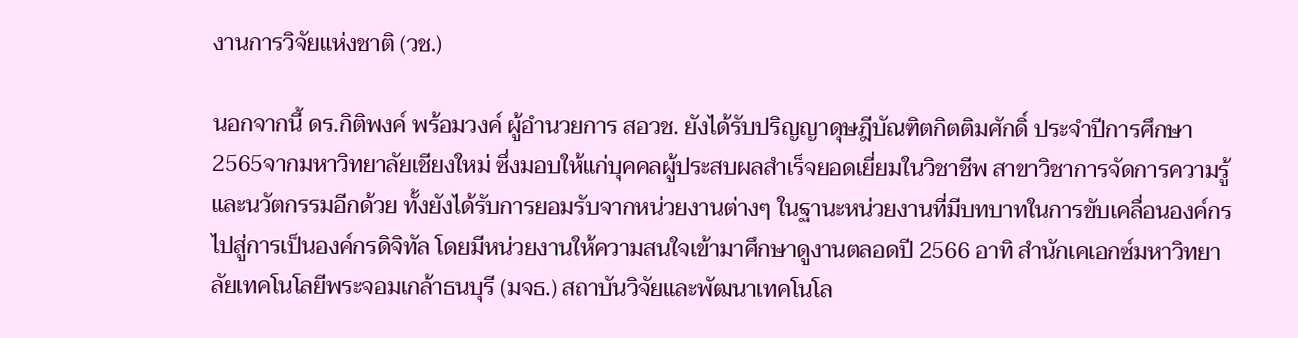งานการวิจัยแห่งชาติ (วช.)

นอกจากนี้ ดร.กิติพงค์ พร้อมวงค์ ผู้อำนวยการ สอวช. ยังได้รับปริญญาดุษฎีบัณฑิตกิตติมศักดิ์ ประจำปีการศึกษา 2565จากมหาวิทยาลัยเชียงใหม่ ซึ่งมอบให้แก่บุคคลผู้ประสบผลสำเร็จยอดเยี่ยมในวิชาชีพ สาขาวิชาการจัดการความรู้และนวัตกรรมอีกด้วย ทั้งยังได้รับการยอมรับจากหน่วยงานต่างๆ ในฐานะหน่วยงานที่มีบทบาทในการขับเคลื่อนองค์กรไปสู่การเป็นองค์กรดิจิทัล โดยมีหน่วยงานให้ความสนใจเข้ามาศึกษาดูงานตลอดปี 2566 อาทิ สำนักเคเอกซ์มหาวิทยาลัยเทคโนโลยีพระจอมเกล้าธนบุรี (มจธ.) สถาบันวิจัยและพัฒนาเทคโนโล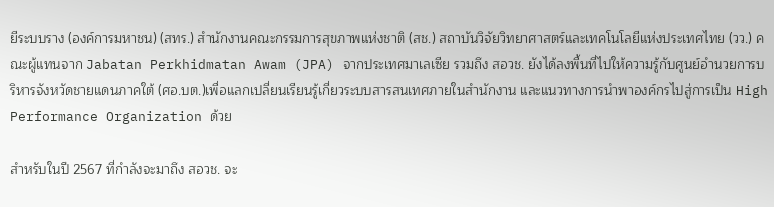ยีระบบราง (องค์การมหาชน) (สทร.) สำนักงานคณะกรรมการสุขภาพแห่งชาติ (สช.) สถาบันวิจัยวิทยาศาสตร์และเทคโนโลยีแห่งประเทศไทย (วว.) คณะผู้แทนจาก Jabatan Perkhidmatan Awam (JPA) จากประเทศมาเลเซีย รวมถึง สอวช. ยังได้ลงพื้นที่ไปให้ความรู้กับศูนย์อำนวยการบริหารจังหวัดชายแดนภาคใต้ (ศอ.บต.)เพื่อแลกเปลี่ยนเรียนรู้เกี่ยวระบบสารสนเทศภายในสำนักงาน และแนวทางการนำพาองค์กรไปสู่การเป็น High Performance Organization ด้วย

สำหรับในปี 2567 ที่กำลังจะมาถึง สอวช. จะ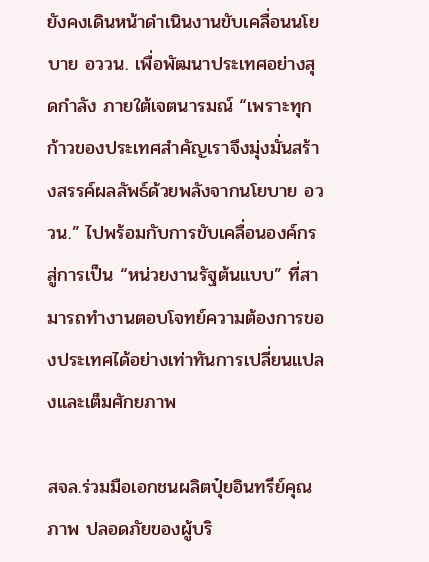ยังคงเดินหน้าดำเนินงานขับเคลื่อนนโยบาย อววน. เพื่อพัฒนาประเทศอย่างสุดกำลัง ภายใต้เจตนารมณ์ “เพราะทุกก้าวของประเทศสำคัญเราจึงมุ่งมั่นสร้างสรรค์ผลลัพธ์ด้วยพลังจากนโยบาย อววน.” ไปพร้อมกับการขับเคลื่อนองค์กรสู่การเป็น “หน่วยงานรัฐต้นแบบ” ที่สามารถทำงานตอบโจทย์ความต้องการของประเทศได้อย่างเท่าทันการเปลี่ยนแปลงและเต็มศักยภาพ

สจล.ร่วมมือเอกชนผลิตปุ๋ยอินทรีย์คุณภาพ ปลอดภัยของผู้บริ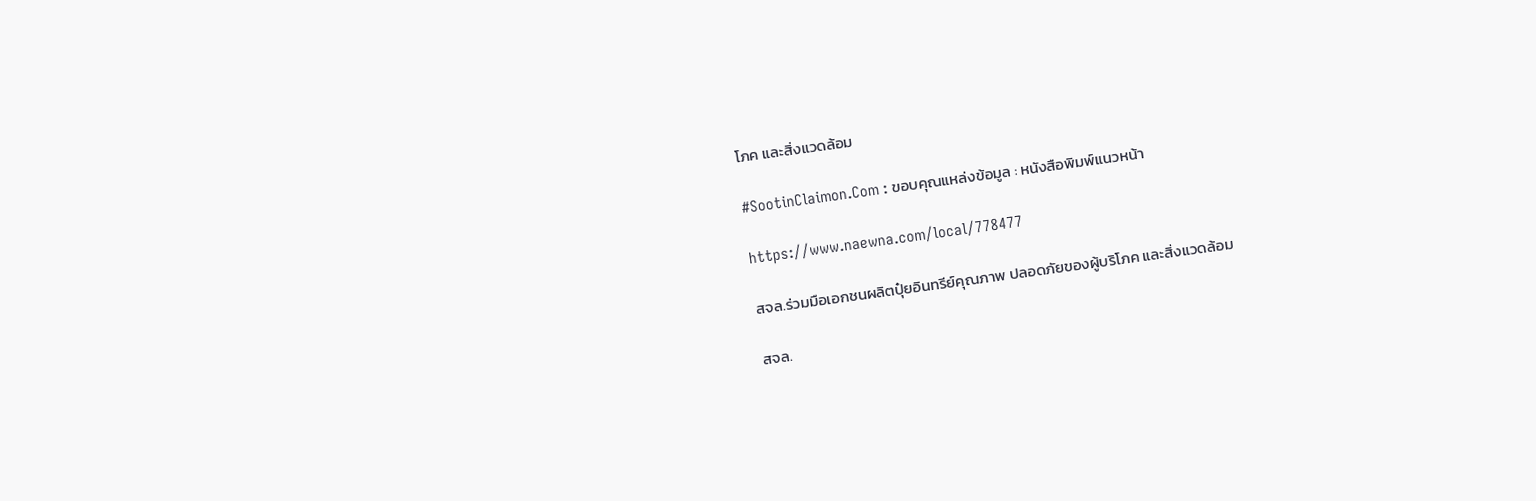โภค และสิ่งแวดล้อม

#SootinClaimon.Com : ขอบคุณแหล่งข้อมูล : หนังสือพิมพ์แนวหน้า

https://www.naewna.com/local/778477

สจล.ร่วมมือเอกชนผลิตปุ๋ยอินทรีย์คุณภาพ ปลอดภัยของผู้บริโภค และสิ่งแวดล้อม

สจล.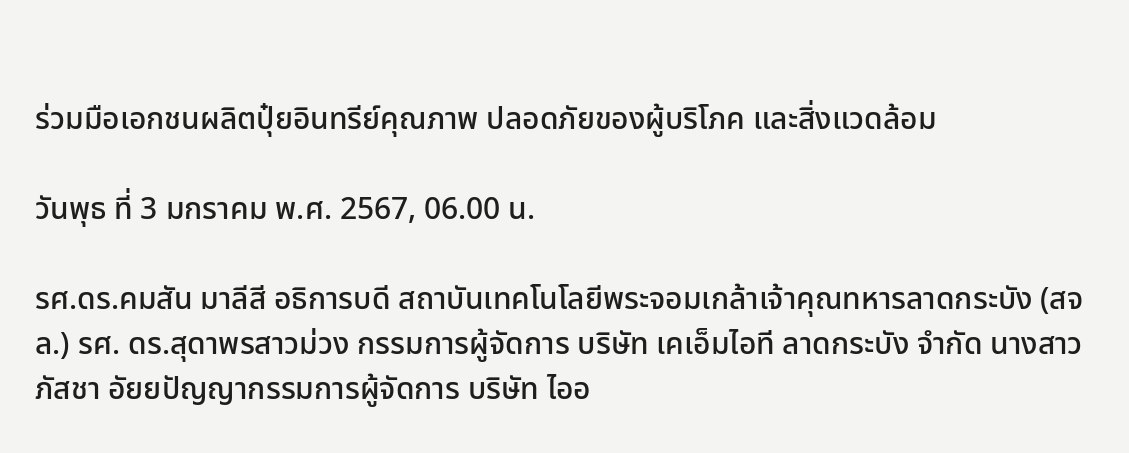ร่วมมือเอกชนผลิตปุ๋ยอินทรีย์คุณภาพ ปลอดภัยของผู้บริโภค และสิ่งแวดล้อม

วันพุธ ที่ 3 มกราคม พ.ศ. 2567, 06.00 น.

รศ.ดร.คมสัน มาลีสี อธิการบดี สถาบันเทคโนโลยีพระจอมเกล้าเจ้าคุณทหารลาดกระบัง (สจล.) รศ. ดร.สุดาพรสาวม่วง กรรมการผู้จัดการ บริษัท เคเอ็มไอที ลาดกระบัง จำกัด นางสาวภัสชา อัยยปัญญากรรมการผู้จัดการ บริษัท ไออ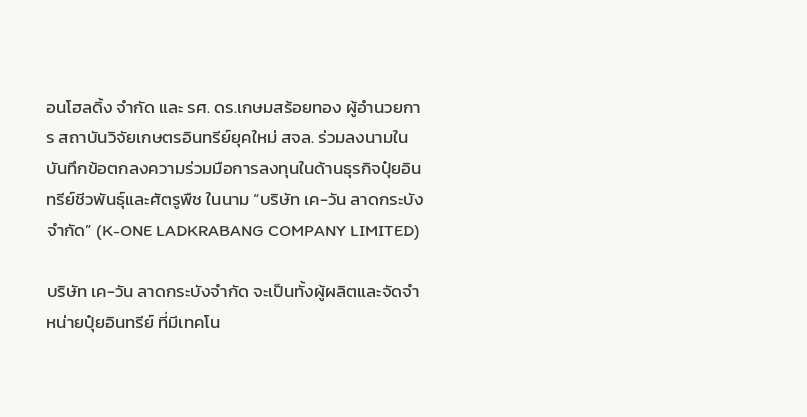อนโฮลดิ้ง จำกัด และ รศ. ดร.เกษมสร้อยทอง ผู้อำนวยการ สถาบันวิจัยเกษตรอินทรีย์ยุคใหม่ สจล. ร่วมลงนามในบันทึกข้อตกลงความร่วมมือการลงทุนในด้านธุรกิจปุ๋ยอินทรีย์ชีวพันธุ์และศัตรูพืช ในนาม “บริษัท เค-วัน ลาดกระบัง จำกัด” (K-ONE LADKRABANG COMPANY LIMITED)

บริษัท เค-วัน ลาดกระบังจำกัด จะเป็นทั้งผู้ผลิตและจัดจำหน่ายปุ๋ยอินทรีย์ ที่มีเทคโน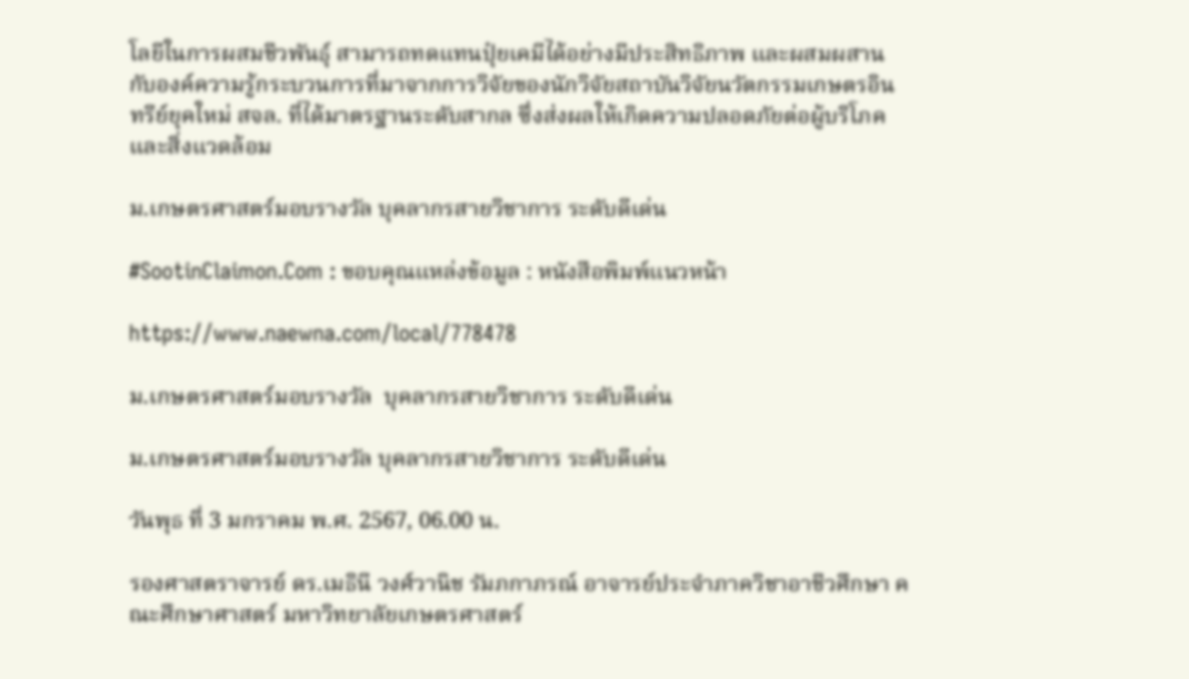โลยีในการผสมชีวพันธุ์ สามารถทดแทนปุ๋ยเคมีได้อย่างมีประสิทธิภาพ และผสมผสานกับองค์ความรู้กระบวนการที่มาจากการวิจัยของนักวิจัยสถาบันวิจัยนวัตกรรมเกษตรอินทรีย์ยุคใหม่ สจล. ที่ได้มาตรฐานระดับสากล ซึ่งส่งผลให้เกิดความปลอดภัยต่อผู้บริโภค และสิ่งแวดล้อม

ม.เกษตรศาสตร์มอบรางวัล บุคลากรสายวิชาการ ระดับดีเด่น

#SootinClaimon.Com : ขอบคุณแหล่งข้อมูล : หนังสือพิมพ์แนวหน้า

https://www.naewna.com/local/778478

ม.เกษตรศาสตร์มอบรางวัล  บุคลากรสายวิชาการ ระดับดีเด่น

ม.เกษตรศาสตร์มอบรางวัล บุคลากรสายวิชาการ ระดับดีเด่น

วันพุธ ที่ 3 มกราคม พ.ศ. 2567, 06.00 น.

รองศาสตราจารย์ ดร.เมธินี วงศ์วานิช รัมภกาภรณ์ อาจารย์ประจำภาควิชาอาชีวศึกษา คณะศึกษาศาสตร์ มหาวิทยาลัยเกษตรศาสตร์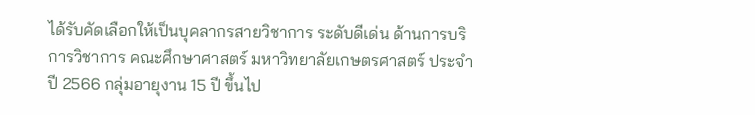ได้รับคัดเลือกให้เป็นบุคลากรสายวิชาการ ระดับดีเด่น ด้านการบริการวิชาการ คณะศึกษาศาสตร์ มหาวิทยาลัยเกษตรศาสตร์ ประจำปี 2566 กลุ่มอายุงาน 15 ปี ขึ้นไป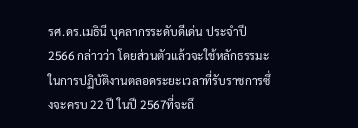รศ.ดร.เมธินี บุคลากรระดับดีเด่น ประจำปี 2566 กล่าวว่า โดยส่วนตัวแล้วจะใช้หลักธรรมะในการปฏิบัติงานตลอดระยะเวลาที่รับราชการซึ่งจะครบ 22 ปี ในปี 2567ที่จะถึ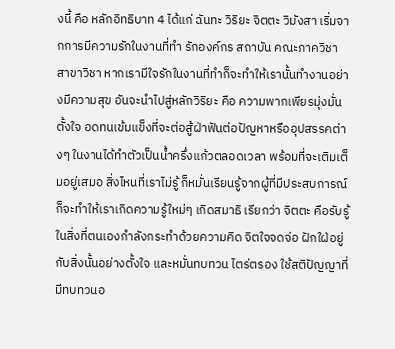งนี้ คือ หลักอิทธิบาท 4 ได้แก่ ฉันทะ วิริยะ จิตตะ วิมังสา เริ่มจากการมีความรักในงานที่ทำ รักองค์กร สถาบัน คณะภาควิชา สาขาวิชา หากเรามีใจรักในงานที่ทำก็จะทำให้เรานั้นทำงานอย่างมีความสุข อันจะนำไปสู่หลักวิริยะ คือ ความพากเพียรมุ่งมั่น ตั้งใจ อดทนเข้มแข็งที่จะต่อสู้ฝ่าฟันต่อปัญหาหรืออุปสรรคต่างๆ ในงานได้ทำตัวเป็นน้ำครึ่งแก้วตลอดเวลา พร้อมที่จะเติมเต็มอยู่เสมอ สิ่งไหนที่เราไม่รู้ ก็หมั่นเรียนรู้จากผู้ที่มีประสบการณ์ ก็จะทำให้เราเกิดความรู้ใหม่ๆ เกิดสมาธิ เรียกว่า จิตตะ คือรับรู้ในสิ่งที่ตนเองกำลังกระทำด้วยความคิด จิตใจจดจ่อ ฝักใฝ่อยู่กับสิ่งนั้นอย่างตั้งใจ และหมั่นทบทวน ไตร่ตรอง ใช้สติปัญญาที่มีทบทวนอ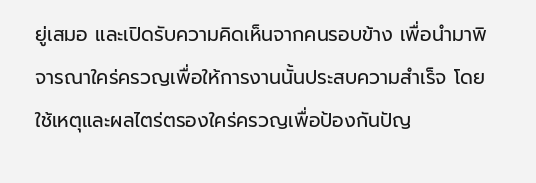ยู่เสมอ และเปิดรับความคิดเห็นจากคนรอบข้าง เพื่อนำมาพิจารณาใคร่ครวญเพื่อให้การงานนั้นประสบความสำเร็จ โดยใช้เหตุและผลไตร่ตรองใคร่ครวญเพื่อป้องกันปัญ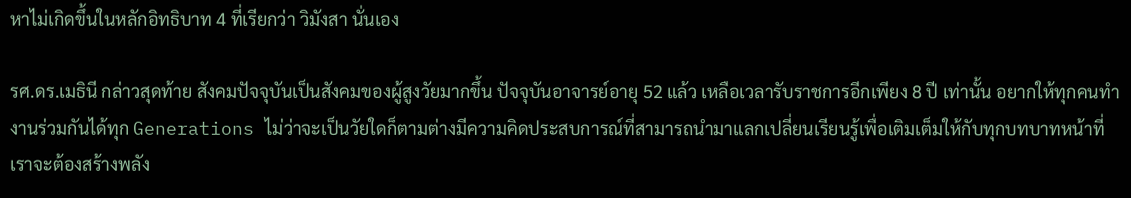หาไม่เกิดขึ้นในหลักอิทธิบาท 4 ที่เรียกว่า วิมังสา นั่นเอง

รศ.ดร.เมธินี กล่าวสุดท้าย สังคมปัจจุบันเป็นสังคมของผู้สูงวัยมากขึ้น ปัจจุบันอาจารย์อายุ 52 แล้ว เหลือเวลารับราชการอีกเพียง 8 ปี เท่านั้น อยากให้ทุกคนทำงานร่วมกันได้ทุก Generations ไม่ว่าจะเป็นวัยใดก็ตามต่างมีความคิดประสบการณ์ที่สามารถนำมาแลกเปลี่ยนเรียนรู้เพื่อเติมเต็มให้กับทุกบทบาทหน้าที่ เราจะต้องสร้างพลัง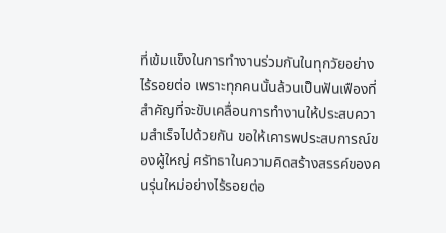ที่เข้มแข็งในการทำงานร่วมกันในทุกวัยอย่างไร้รอยต่อ เพราะทุกคนนั้นล้วนเป็นฟันเฟืองที่สำคัญที่จะขับเคลื่อนการทำงานให้ประสบความสำเร็จไปด้วยกัน ขอให้เคารพประสบการณ์ของผู้ใหญ่ ศรัทธาในความคิดสร้างสรรค์ของคนรุ่นใหม่อย่างไร้รอยต่อ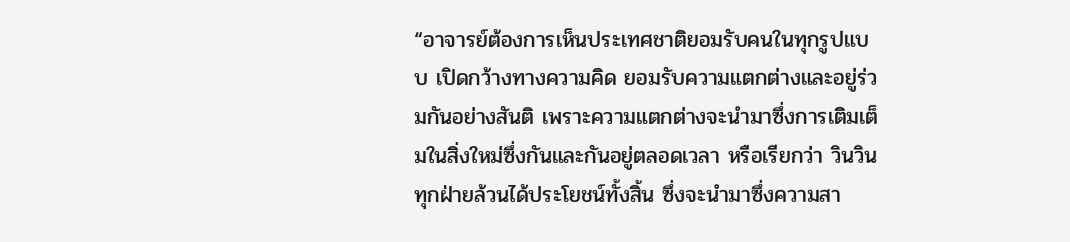“อาจารย์ต้องการเห็นประเทศชาติยอมรับคนในทุกรูปแบบ เปิดกว้างทางความคิด ยอมรับความแตกต่างและอยู่ร่วมกันอย่างสันติ เพราะความแตกต่างจะนำมาซึ่งการเติมเต็มในสิ่งใหม่ซึ่งกันและกันอยู่ตลอดเวลา หรือเรียกว่า วินวิน ทุกฝ่ายล้วนได้ประโยชน์ทั้งสิ้น ซึ่งจะนำมาซึ่งความสา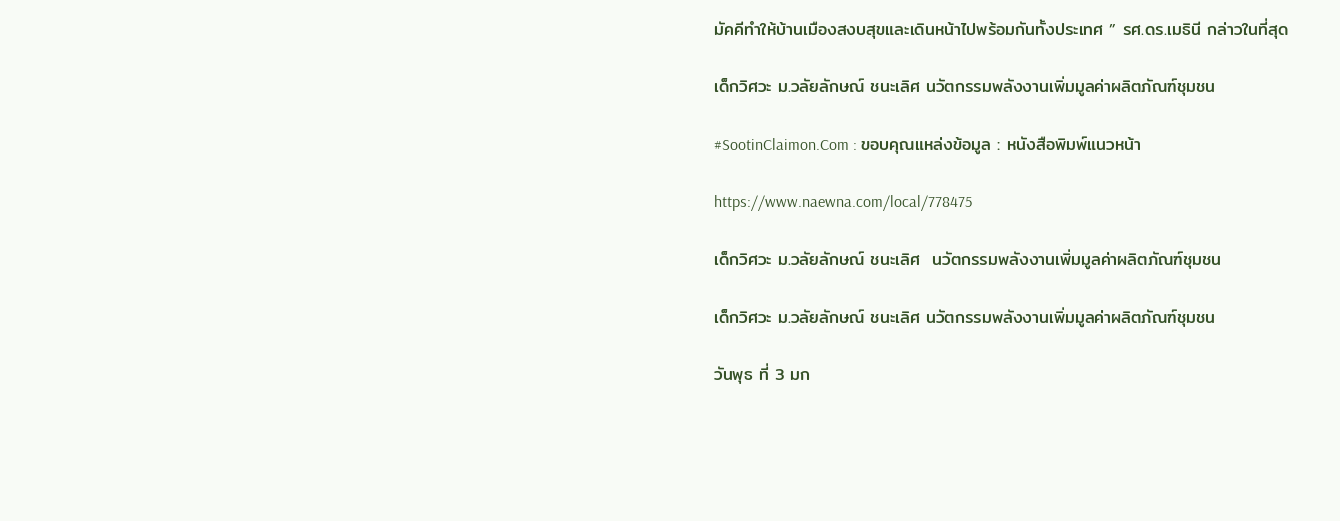มัคคีทำให้บ้านเมืองสงบสุขและเดินหน้าไปพร้อมกันทั้งประเทศ ” รศ.ดร.เมธินี กล่าวในที่สุด

เด็กวิศวะ ม.วลัยลักษณ์ ชนะเลิศ นวัตกรรมพลังงานเพิ่มมูลค่าผลิตภัณฑ์ชุมชน

#SootinClaimon.Com : ขอบคุณแหล่งข้อมูล : หนังสือพิมพ์แนวหน้า

https://www.naewna.com/local/778475

เด็กวิศวะ ม.วลัยลักษณ์ ชนะเลิศ  นวัตกรรมพลังงานเพิ่มมูลค่าผลิตภัณฑ์ชุมชน

เด็กวิศวะ ม.วลัยลักษณ์ ชนะเลิศ นวัตกรรมพลังงานเพิ่มมูลค่าผลิตภัณฑ์ชุมชน

วันพุธ ที่ 3 มก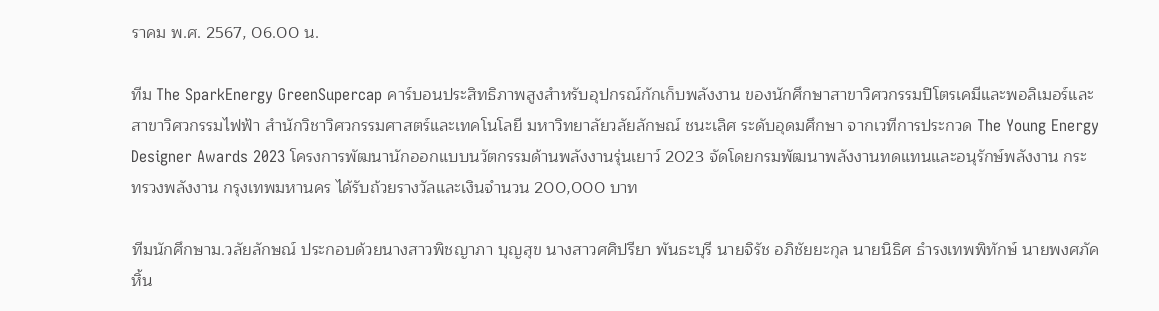ราคม พ.ศ. 2567, 06.00 น.

ทีม The SparkEnergy GreenSupercap คาร์บอนประสิทธิภาพสูงสำหรับอุปกรณ์กักเก็บพลังงาน ของนักศึกษาสาขาวิศวกรรมปิโตรเคมีและพอลิเมอร์และสาขาวิศวกรรมไฟฟ้า สำนักวิชาวิศวกรรมศาสตร์และเทคโนโลยี มหาวิทยาลัยวลัยลักษณ์ ชนะเลิศ ระดับอุดมศึกษา จากเวทีการประกวด The Young Energy Designer Awards 2023 โครงการพัฒนานักออกแบบนวัตกรรมด้านพลังงานรุ่นเยาว์ 2023 จัดโดยกรมพัฒนาพลังงานทดแทนและอนุรักษ์พลังงาน กระทรวงพลังงาน กรุงเทพมหานคร ได้รับถ้วยรางวัลและเงินจำนวน 200,000 บาท

ทีมนักศึกษาม.วลัยลักษณ์ ประกอบด้วยนางสาวพิชญาภา บุญสุข นางสาวศศิปรียา พันธะบุรี นายจิรัช อภิชัยยะกุล นายนิธิศ ธำรงเทพพิทักษ์ นายพงศภัค หิ้น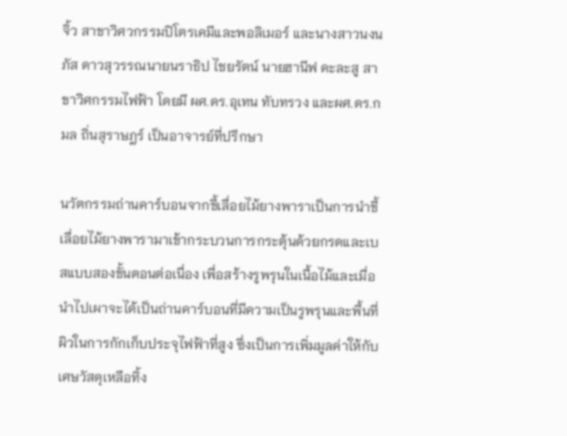จิ้ว สาขาวิศวกรรมปิโตรเคมีและพอลิเมอร์ และนางสาวนงนภัส ดาวสุวรรณนายนราธิป ไชยรัตน์ นายฮานีฟ ดะละสู สาขาวิศกรรมไฟฟ้า โดยมี ผศ.ดร.อุเทน ทับทรวง และผศ.ดร.กมล ถิ่นสุราษฎร์ เป็นอาจารย์ที่ปรึกษา

นวัตกรรมถ่านคาร์บอนจากขี้เลื่อยไม้ยางพาราเป็นการนำขี้เลื่อยไม้ยางพารามาเข้ากระบวนการกระตุ้นด้วยกรดและเบสแบบสองขั้นตอนต่อเนื่อง เพื่อสร้างรูพรุนในเนื้อไม้และเมื่อนำไปเผาจะได้เป็นถ่านคาร์บอนที่มีความเป็นรูพรุนและพื้นที่ผิวในการกักเก็บประจุไฟฟ้าที่สูง ซึ่งเป็นการเพิ่มมูลค่าให้กับเศษวัสดุเหลือทิ้ง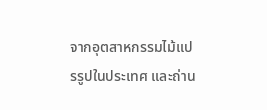จากอุตสาหกรรมไม้แปรรูปในประเทศ และถ่าน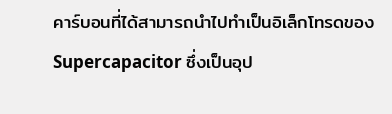คาร์บอนที่ได้สามารถนำไปทำเป็นอิเล็กโทรดของ Supercapacitor ซึ่งเป็นอุป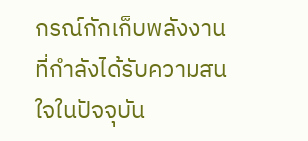กรณ์กักเก็บพลังงานที่กำลังได้รับความสนใจในปัจจุบัน